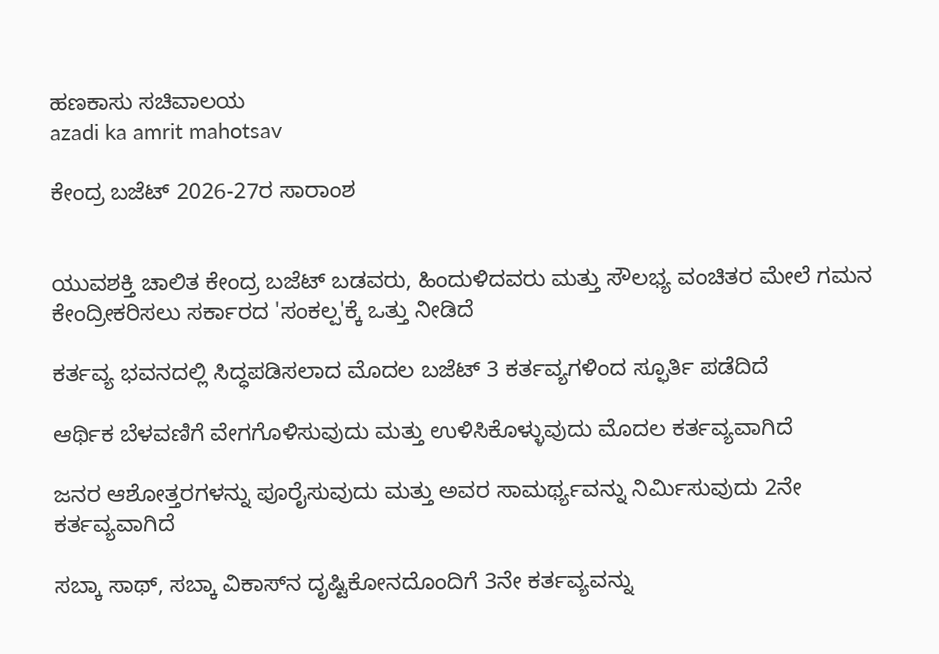ಹಣಕಾಸು ಸಚಿವಾಲಯ
azadi ka amrit mahotsav

ಕೇಂದ್ರ ಬಜೆಟ್ 2026-27ರ ಸಾರಾಂಶ


ಯುವಶಕ್ತಿ ಚಾಲಿತ ಕೇಂದ್ರ ಬಜೆಟ್ ಬಡವರು, ಹಿಂದುಳಿದವರು ಮತ್ತು ಸೌಲಭ್ಯ ವಂಚಿತರ ಮೇಲೆ ಗಮನ ಕೇಂದ್ರೀಕರಿಸಲು ಸರ್ಕಾರದ 'ಸಂಕಲ್ಪ'ಕ್ಕೆ ಒತ್ತು ನೀಡಿದೆ

ಕರ್ತವ್ಯ ಭವನದಲ್ಲಿ ಸಿದ್ಧಪಡಿಸಲಾದ ಮೊದಲ ಬಜೆಟ್ 3 ಕರ್ತವ್ಯಗಳಿಂದ ಸ್ಫೂರ್ತಿ ಪಡೆದಿದೆ

ಆರ್ಥಿಕ ಬೆಳವಣಿಗೆ ವೇಗಗೊಳಿಸುವುದು ಮತ್ತು ಉಳಿಸಿಕೊಳ್ಳುವುದು ಮೊದಲ ಕರ್ತವ್ಯವಾಗಿದೆ

ಜನರ ಆಶೋತ್ತರಗಳನ್ನು ಪೂರೈಸುವುದು ಮತ್ತು ಅವರ ಸಾಮರ್ಥ್ಯವನ್ನು ನಿರ್ಮಿಸುವುದು 2ನೇ ಕರ್ತವ್ಯವಾಗಿದೆ

ಸಬ್ಕಾ ಸಾಥ್, ಸಬ್ಕಾ ವಿಕಾಸ್‌ನ ದೃಷ್ಟಿಕೋನದೊಂದಿಗೆ 3ನೇ ಕರ್ತವ್ಯವನ್ನು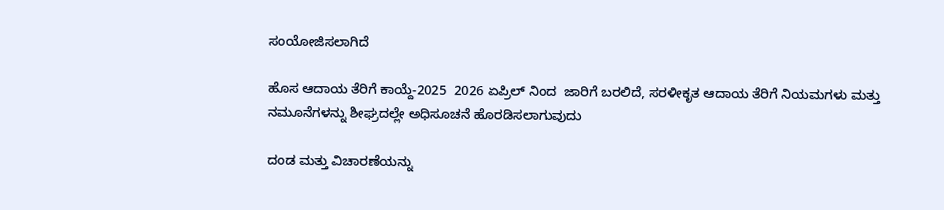ಸಂಯೋಜಿಸಲಾಗಿದೆ

ಹೊಸ ಆದಾಯ ತೆರಿಗೆ ಕಾಯ್ದೆ-2025  2026 ಏಪ್ರಿಲ್ ನಿಂದ  ಜಾರಿಗೆ ಬರಲಿದೆ, ಸರಳೀಕೃತ ಆದಾಯ ತೆರಿಗೆ ನಿಯಮಗಳು ಮತ್ತು ನಮೂನೆಗಳನ್ನು ಶೀಘ್ರದಲ್ಲೇ ಅಧಿಸೂಚನೆ ಹೊರಡಿಸಲಾಗುವುದು

ದಂಡ ಮತ್ತು ವಿಚಾರಣೆಯನ್ನು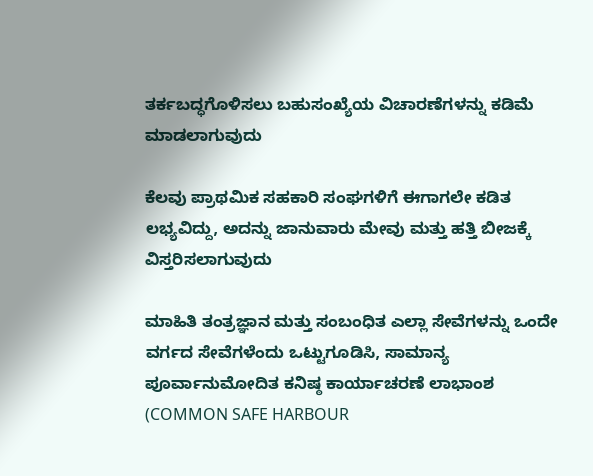ತರ್ಕಬದ್ಧಗೊಳಿಸಲು ಬಹುಸಂಖ್ಯೆಯ ವಿಚಾರಣೆಗಳನ್ನು ಕಡಿಮೆ ಮಾಡಲಾಗುವುದು

ಕೆಲವು ಪ್ರಾಥಮಿಕ ಸಹಕಾರಿ ಸಂಘಗಳಿಗೆ ಈಗಾಗಲೇ ಕಡಿತ ಲಭ್ಯವಿದ್ದು, ಅದನ್ನು ಜಾನುವಾರು ಮೇವು ಮತ್ತು ಹತ್ತಿ ಬೀಜಕ್ಕೆ ವಿಸ್ತರಿಸಲಾಗುವುದು

ಮಾಹಿತಿ ತಂತ್ರಜ್ಞಾನ ಮತ್ತು ಸಂಬಂಧಿತ ಎಲ್ಲಾ ಸೇವೆಗಳನ್ನು ಒಂದೇ ವರ್ಗದ ಸೇವೆಗಳೆಂದು ಒಟ್ಟುಗೂಡಿಸಿ, ಸಾಮಾನ್ಯ ಪೂರ್ವಾನುಮೋದಿತ ಕನಿಷ್ಠ ಕಾರ್ಯಾಚರಣೆ ಲಾಭಾಂಶ (COMMON SAFE HARBOUR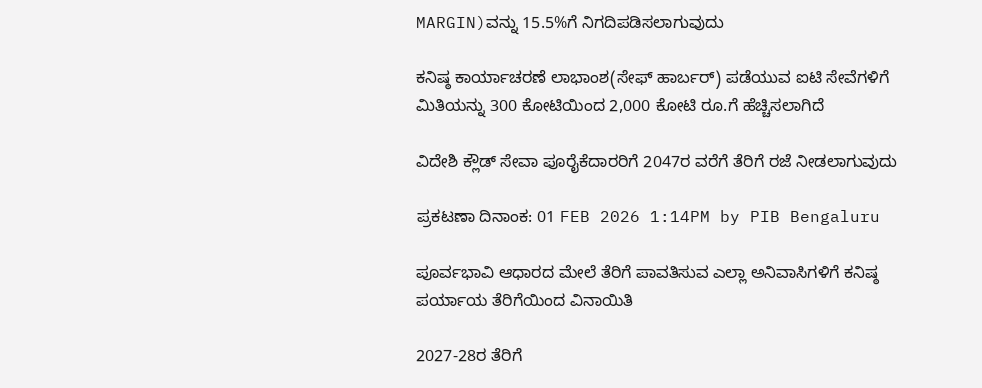MARGIN)ವನ್ನು 15.5%ಗೆ ನಿಗದಿಪಡಿಸಲಾಗುವುದು

ಕನಿಷ್ಠ ಕಾರ್ಯಾಚರಣೆ ಲಾಭಾಂಶ(ಸೇಫ್ ಹಾರ್ಬರ್) ಪಡೆಯುವ ಐಟಿ ಸೇವೆಗಳಿಗೆ ಮಿತಿಯನ್ನು 300 ಕೋಟಿಯಿಂದ 2,000 ಕೋಟಿ ರೂ.ಗೆ ಹೆಚ್ಚಿಸಲಾಗಿದೆ

ವಿದೇಶಿ ಕ್ಲೌಡ್ ಸೇವಾ ಪೂರೈಕೆದಾರರಿಗೆ 2047ರ ವರೆಗೆ ತೆರಿಗೆ ರಜೆ ನೀಡಲಾಗುವುದು

ಪ್ರಕಟಣಾ ದಿನಾಂಕ: 01 FEB 2026 1:14PM by PIB Bengaluru

ಪೂರ್ವಭಾವಿ ಆಧಾರದ ಮೇಲೆ ತೆರಿಗೆ ಪಾವತಿಸುವ ಎಲ್ಲಾ ಅನಿವಾಸಿಗಳಿಗೆ ಕನಿಷ್ಠ ಪರ್ಯಾಯ ತೆರಿಗೆಯಿಂದ ವಿನಾಯಿತಿ

2027-28ರ ತೆರಿಗೆ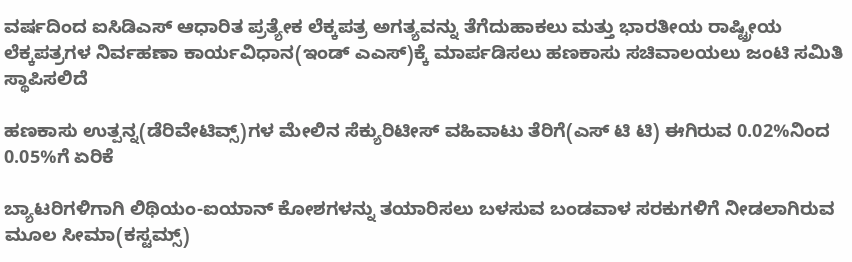ವರ್ಷದಿಂದ ಐಸಿಡಿಎಸ್ ಆಧಾರಿತ ಪ್ರತ್ಯೇಕ ಲೆಕ್ಕಪತ್ರ ಅಗತ್ಯವನ್ನು ತೆಗೆದುಹಾಕಲು ಮತ್ತು ಭಾರತೀಯ ರಾಷ್ಟ್ರೀಯ ಲೆಕ್ಕಪತ್ರಗಳ ನಿರ್ವಹಣಾ ಕಾರ್ಯವಿಧಾನ(ಇಂಡ್ ಎಎಸ್)ಕ್ಕೆ ಮಾರ್ಪಡಿಸಲು ಹಣಕಾಸು ಸಚಿವಾಲಯಲು ಜಂಟಿ ಸಮಿತಿ ಸ್ಥಾಪಿಸಲಿದೆ

ಹಣಕಾಸು ಉತ್ಪನ್ನ(ಡೆರಿವೇಟಿವ್ಸ್)ಗಳ ಮೇಲಿನ ಸೆಕ್ಯುರಿಟೀಸ್ ವಹಿವಾಟು ತೆರಿಗೆ(ಎಸ್ ಟಿ ಟಿ) ಈಗಿರುವ 0.02%ನಿಂದ 0.05%ಗೆ ಏರಿಕೆ

ಬ್ಯಾಟರಿಗಳಿಗಾಗಿ ಲಿಥಿಯಂ-ಐಯಾನ್ ಕೋಶಗಳನ್ನು ತಯಾರಿಸಲು ಬಳಸುವ ಬಂಡವಾಳ ಸರಕುಗಳಿಗೆ ನೀಡಲಾಗಿರುವ ಮೂಲ ಸೀಮಾ(ಕಸ್ಟಮ್ಸ್)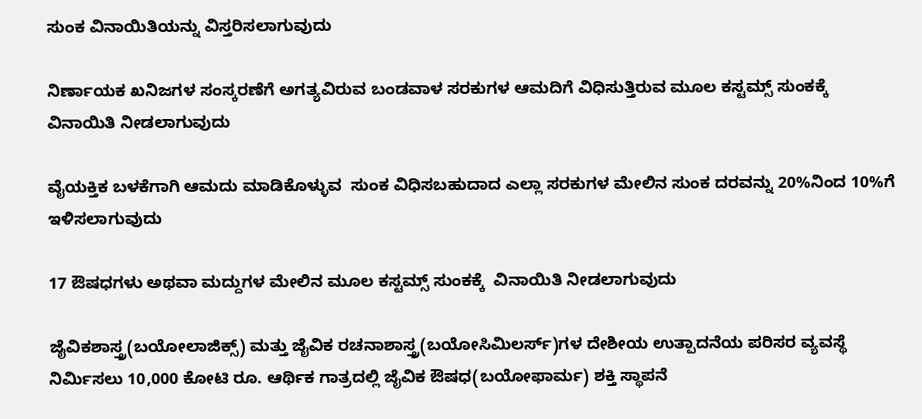ಸುಂಕ ವಿನಾಯಿತಿಯನ್ನು ವಿಸ್ತರಿಸಲಾಗುವುದು

ನಿರ್ಣಾಯಕ ಖನಿಜಗಳ ಸಂಸ್ಕರಣೆಗೆ ಅಗತ್ಯವಿರುವ ಬಂಡವಾಳ ಸರಕುಗಳ ಆಮದಿಗೆ ವಿಧಿಸುತ್ತಿರುವ ಮೂಲ ಕಸ್ಟಮ್ಸ್ ಸುಂಕಕ್ಕೆ ವಿನಾಯಿತಿ ನೀಡಲಾಗುವುದು

ವೈಯಕ್ತಿಕ ಬಳಕೆಗಾಗಿ ಆಮದು ಮಾಡಿಕೊಳ್ಳುವ  ಸುಂಕ ವಿಧಿಸಬಹುದಾದ ಎಲ್ಲಾ ಸರಕುಗಳ ಮೇಲಿನ ಸುಂಕ ದರವನ್ನು 20%ನಿಂದ 10%ಗೆ ಇಳಿಸಲಾಗುವುದು

17 ಔಷಧಗಳು ಅಥವಾ ಮದ್ದುಗಳ ಮೇಲಿನ ಮೂಲ ಕಸ್ಟಮ್ಸ್ ಸುಂಕಕ್ಕೆ  ವಿನಾಯಿತಿ ನೀಡಲಾಗುವುದು

ಜೈವಿಕಶಾಸ್ತ್ರ(ಬಯೋಲಾಜಿಕ್ಸ್) ಮತ್ತು ಜೈವಿಕ ರಚನಾಶಾಸ್ತ್ರ(ಬಯೋಸಿಮಿಲರ್ಸ್)ಗಳ ದೇಶೀಯ ಉತ್ಪಾದನೆಯ ಪರಿಸರ ವ್ಯವಸ್ಥೆ ನಿರ್ಮಿಸಲು 10,000 ಕೋಟಿ ರೂ. ಆರ್ಥಿಕ ಗಾತ್ರದಲ್ಲಿ ಜೈವಿಕ ಔಷಧ(ಬಯೋಫಾರ್ಮ) ಶಕ್ತಿ ಸ್ಥಾಪನೆ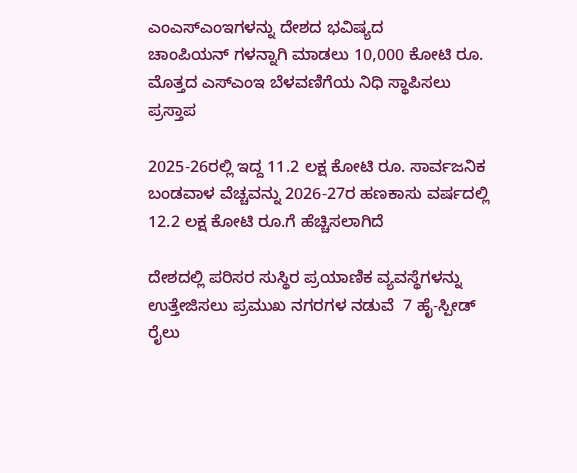ಎಂಎಸ್ಎಂಇಗಳನ್ನು ದೇಶದ ಭವಿಷ್ಯದ ಚಾಂಪಿಯನ್ ‌ಗಳನ್ನಾಗಿ ಮಾಡಲು 10,000 ಕೋಟಿ ರೂ. ಮೊತ್ತದ ಎಸ್ಎಂಇ ಬೆಳವಣಿಗೆಯ ನಿಧಿ ಸ್ಥಾಪಿಸಲು ಪ್ರಸ್ತಾಪ

2025-26ರಲ್ಲಿ ಇದ್ದ 11.2 ಲಕ್ಷ ಕೋಟಿ ರೂ. ಸಾರ್ವಜನಿಕ ಬಂಡವಾಳ ವೆಚ್ಚವನ್ನು 2026-27ರ ಹಣಕಾಸು ವರ್ಷದಲ್ಲಿ 12.2 ಲಕ್ಷ ಕೋಟಿ ರೂ.ಗೆ ಹೆಚ್ಚಿಸಲಾಗಿದೆ

ದೇಶದಲ್ಲಿ ಪರಿಸರ ಸುಸ್ಥಿರ ಪ್ರಯಾಣಿಕ ವ್ಯವಸ್ಥೆಗಳನ್ನು ಉತ್ತೇಜಿಸಲು ಪ್ರಮುಖ ನಗರಗಳ ನಡುವೆ  7 ಹೈ-ಸ್ಪೀಡ್ ರೈಲು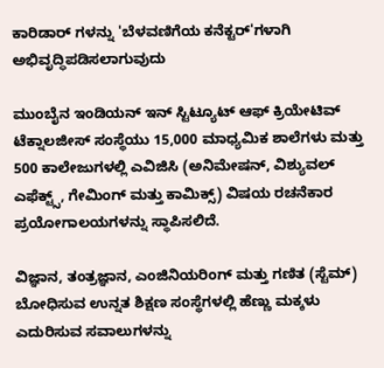ಕಾರಿಡಾರ್ ‌ಗಳನ್ನು 'ಬೆಳವಣಿಗೆಯ ಕನೆಕ್ಟರ್‌'ಗಳಾಗಿ ಅಭಿವೃದ್ಧಿಪಡಿಸಲಾಗುವುದು

ಮುಂಬೈನ ಇಂಡಿಯನ್ ಇನ್ ಸ್ಟಿಟ್ಯೂಟ್ ಆಫ್ ಕ್ರಿಯೇಟಿವ್ ಟೆಕ್ನಾಲಜೀಸ್ ಸಂಸ್ಥೆಯು 15,000 ಮಾಧ್ಯಮಿಕ ಶಾಲೆಗಳು ಮತ್ತು 500 ಕಾಲೇಜುಗಳಲ್ಲಿ ಎವಿಜಿಸಿ (ಅನಿಮೇಷನ್, ವಿಶ್ಯುವಲ್ ಎಫೆಕ್ಟ್ಸ್, ಗೇಮಿಂಗ್ ಮತ್ತು ಕಾಮಿಕ್ಸ್) ವಿಷಯ ರಚನೆಕಾರ ಪ್ರಯೋಗಾಲಯಗಳನ್ನು ಸ್ಥಾಪಿಸಲಿದೆ.

ವಿಜ್ಞಾನ, ತಂತ್ರಜ್ಞಾನ, ಎಂಜಿನಿಯರಿಂಗ್ ಮತ್ತು ಗಣಿತ (ಸ್ಟೆಮ್) ಬೋಧಿಸುವ ಉನ್ನತ ಶಿಕ್ಷಣ ಸಂಸ್ಥೆಗಳಲ್ಲಿ ಹೆಣ್ಣು ಮಕ್ಕಳು ಎದುರಿಸುವ ಸವಾಲುಗಳನ್ನು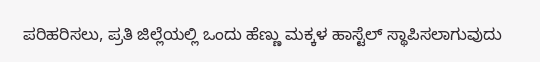ಪರಿಹರಿಸಲು, ಪ್ರತಿ ಜಿಲ್ಲೆಯಲ್ಲಿ ಒಂದು ಹೆಣ್ಣು ಮಕ್ಕಳ ಹಾಸ್ಟೆಲ್ ಸ್ಥಾಪಿಸಲಾಗುವುದು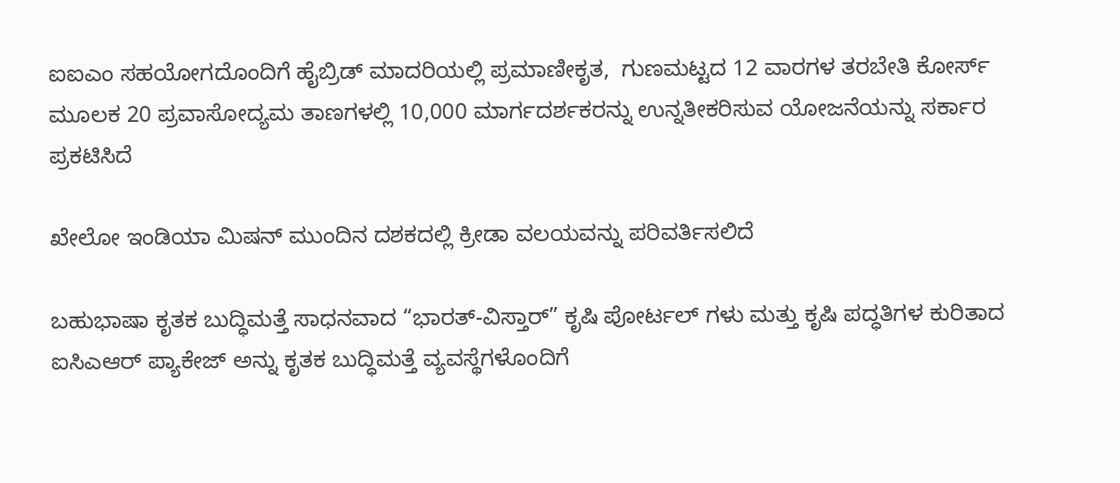ಐಐಎಂ ಸಹಯೋಗದೊಂದಿಗೆ ಹೈಬ್ರಿಡ್ ಮಾದರಿಯಲ್ಲಿ ಪ್ರಮಾಣೀಕೃತ,  ಗುಣಮಟ್ಟದ 12 ವಾರಗಳ ತರಬೇತಿ ಕೋರ್ಸ್ ಮೂಲಕ 20 ಪ್ರವಾಸೋದ್ಯಮ ತಾಣಗಳಲ್ಲಿ 10,000 ಮಾರ್ಗದರ್ಶಕರನ್ನು ಉನ್ನತೀಕರಿಸುವ ಯೋಜನೆಯನ್ನು ಸರ್ಕಾರ ಪ್ರಕಟಿಸಿದೆ

ಖೇಲೋ ಇಂಡಿಯಾ ಮಿಷನ್ ಮುಂದಿನ ದಶಕದಲ್ಲಿ ಕ್ರೀಡಾ ವಲಯವನ್ನು ಪರಿವರ್ತಿಸಲಿದೆ

ಬಹುಭಾಷಾ ಕೃತಕ ಬುದ್ಧಿಮತ್ತೆ ಸಾಧನವಾದ “ಭಾರತ್-ವಿಸ್ತಾರ್” ಕೃಷಿ ಪೋರ್ಟಲ್ ‌ಗಳು ಮತ್ತು ಕೃಷಿ ಪದ್ಧತಿಗಳ ಕುರಿತಾದ ಐಸಿಎಆರ್ ಪ್ಯಾಕೇಜ್ ಅನ್ನು ಕೃತಕ ಬುದ್ಧಿಮತ್ತೆ ವ್ಯವಸ್ಥೆಗಳೊಂದಿಗೆ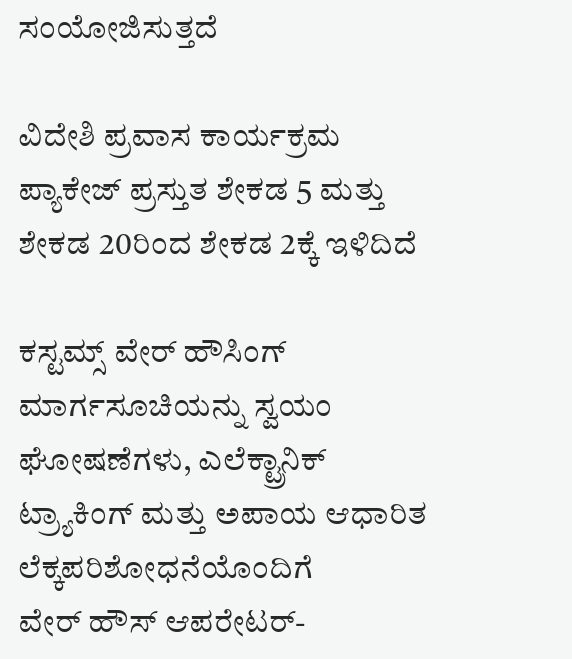ಸಂಯೋಜಿಸುತ್ತದೆ

ವಿದೇಶಿ ಪ್ರವಾಸ ಕಾರ್ಯಕ್ರಮ ಪ್ಯಾಕೇಜ್ ಪ್ರಸ್ತುತ ಶೇಕಡ 5 ಮತ್ತು ಶೇಕಡ 20ರಿಂದ ಶೇಕಡ 2ಕ್ಕೆ ಇಳಿದಿದೆ

ಕಸ್ಟಮ್ಸ್ ವೇರ್ ‌ಹೌಸಿಂಗ್ ಮಾರ್ಗಸೂಚಿಯನ್ನು ಸ್ವಯಂ ಘೋಷಣೆಗಳು, ಎಲೆಕ್ಟ್ರಾನಿಕ್ ಟ್ರ್ಯಾಕಿಂಗ್ ಮತ್ತು ಅಪಾಯ ಆಧಾರಿತ ಲೆಕ್ಕಪರಿಶೋಧನೆಯೊಂದಿಗೆ ವೇರ್ ‌ಹೌಸ್ ಆಪರೇಟರ್-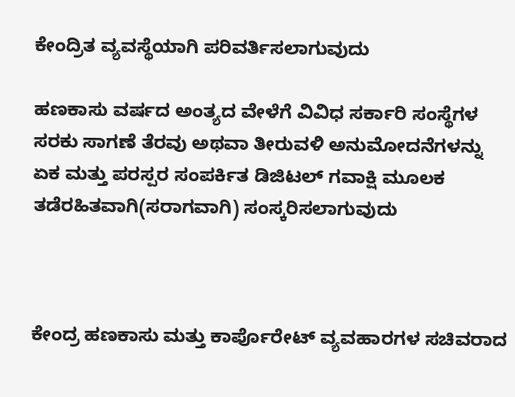ಕೇಂದ್ರಿತ ವ್ಯವಸ್ಥೆಯಾಗಿ ಪರಿವರ್ತಿಸಲಾಗುವುದು

ಹಣಕಾಸು ವರ್ಷದ ಅಂತ್ಯದ ವೇಳೆಗೆ ವಿವಿಧ ಸರ್ಕಾರಿ ಸಂಸ್ಥೆಗಳ ಸರಕು ಸಾಗಣೆ ತೆರವು ಅಥವಾ ತೀರುವಳಿ ಅನುಮೋದನೆಗಳನ್ನು ಏಕ ಮತ್ತು ಪರಸ್ಪರ ಸಂಪರ್ಕಿತ ಡಿಜಿಟಲ್ ಗವಾಕ್ಷಿ ಮೂಲಕ ತಡೆರಹಿತವಾಗಿ(ಸರಾಗವಾಗಿ) ಸಂಸ್ಕರಿಸಲಾಗುವುದು



ಕೇಂದ್ರ ಹಣಕಾಸು ಮತ್ತು ಕಾರ್ಪೊರೇಟ್ ವ್ಯವಹಾರಗಳ ಸಚಿವರಾದ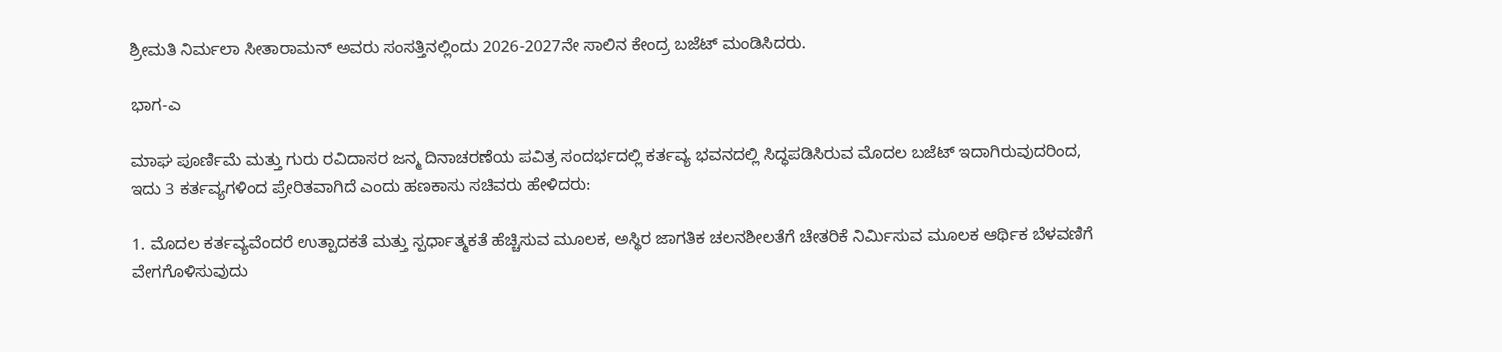ಶ್ರೀಮತಿ ನಿರ್ಮಲಾ ಸೀತಾರಾಮನ್ ಅವರು ಸಂಸತ್ತಿನಲ್ಲಿಂದು 2026-2027ನೇ ಸಾಲಿನ ಕೇಂದ್ರ ಬಜೆಟ್ ಮಂಡಿಸಿದರು.

ಭಾಗ-ಎ

ಮಾಘ ಪೂರ್ಣಿಮೆ ಮತ್ತು ಗುರು ರವಿದಾಸರ ಜನ್ಮ ದಿನಾಚರಣೆಯ ಪವಿತ್ರ ಸಂದರ್ಭದಲ್ಲಿ ಕರ್ತವ್ಯ ಭವನದಲ್ಲಿ ಸಿದ್ಧಪಡಿಸಿರುವ ಮೊದಲ ಬಜೆಟ್ ಇದಾಗಿರುವುದರಿಂದ, ಇದು 3 ಕರ್ತವ್ಯಗಳಿಂದ ಪ್ರೇರಿತವಾಗಿದೆ ಎಂದು ಹಣಕಾಸು ಸಚಿವರು ಹೇಳಿದರು:

1. ಮೊದಲ ಕರ್ತವ್ಯವೆಂದರೆ ಉತ್ಪಾದಕತೆ ಮತ್ತು ಸ್ಪರ್ಧಾತ್ಮಕತೆ ಹೆಚ್ಚಿಸುವ ಮೂಲಕ, ಅಸ್ಥಿರ ಜಾಗತಿಕ ಚಲನಶೀಲತೆಗೆ ಚೇತರಿಕೆ ನಿರ್ಮಿಸುವ ಮೂಲಕ ಆರ್ಥಿಕ ಬೆಳವಣಿಗೆ ವೇಗಗೊಳಿಸುವುದು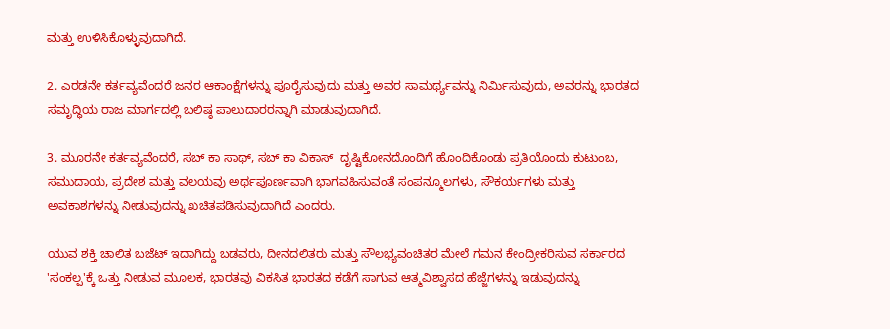ಮತ್ತು ಉಳಿಸಿಕೊಳ್ಳುವುದಾಗಿದೆ.

2. ಎರಡನೇ ಕರ್ತವ್ಯವೆಂದರೆ ಜನರ ಆಕಾಂಕ್ಷೆಗಳನ್ನು ಪೂರೈಸುವುದು ಮತ್ತು ಅವರ ಸಾಮರ್ಥ್ಯವನ್ನು ನಿರ್ಮಿಸುವುದು, ಅವರನ್ನು ಭಾರತದ ಸಮೃದ್ಧಿಯ ರಾಜ ಮಾರ್ಗದಲ್ಲಿ ಬಲಿಷ್ಠ ಪಾಲುದಾರರನ್ನಾಗಿ ಮಾಡುವುದಾಗಿದೆ.

3. ಮೂರನೇ ಕರ್ತವ್ಯವೆಂದರೆ, ಸಬ್ ಕಾ ಸಾಥ್, ಸಬ್ ಕಾ ವಿಕಾಸ್  ದೃಷ್ಟಿಕೋನದೊಂದಿಗೆ ಹೊಂದಿಕೊಂಡು ಪ್ರತಿಯೊಂದು ಕುಟುಂಬ, ಸಮುದಾಯ, ಪ್ರದೇಶ ಮತ್ತು ವಲಯವು ಅರ್ಥಪೂರ್ಣವಾಗಿ ಭಾಗವಹಿಸುವಂತೆ ಸಂಪನ್ಮೂಲಗಳು, ಸೌಕರ್ಯಗಳು ಮತ್ತು ಅವಕಾಶಗಳನ್ನು ನೀಡುವುದನ್ನು ಖಚಿತಪಡಿಸುವುದಾಗಿದೆ ಎಂದರು.

ಯುವ ಶಕ್ತಿ ಚಾಲಿತ ಬಜೆಟ್ ಇದಾಗಿದ್ದು ಬಡವರು, ದೀನದಲಿತರು ಮತ್ತು ಸೌಲಭ್ಯವಂಚಿತರ ಮೇಲೆ ಗಮನ ಕೇಂದ್ರೀಕರಿಸುವ ಸರ್ಕಾರದ 'ಸಂಕಲ್ಪ'ಕ್ಕೆ ಒತ್ತು ನೀಡುವ ಮೂಲಕ, ಭಾರತವು ವಿಕಸಿತ ಭಾರತದ ಕಡೆಗೆ ಸಾಗುವ ಆತ್ಮವಿಶ್ವಾಸದ ಹೆಜ್ಜೆಗಳನ್ನು ಇಡುವುದನ್ನು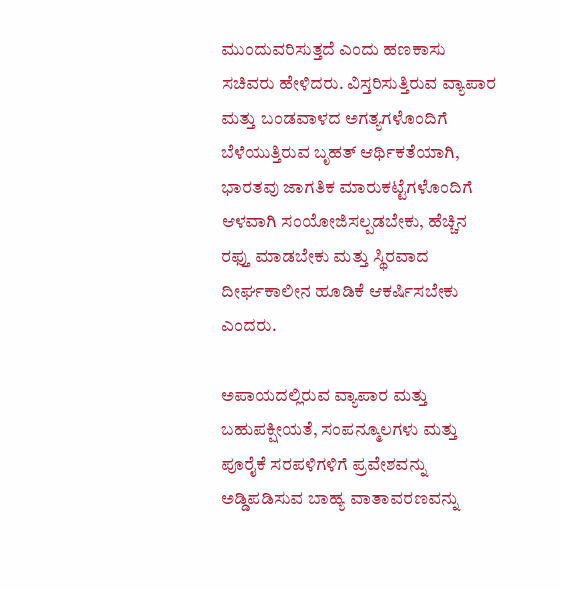ಮುಂದುವರಿಸುತ್ತದೆ ಎಂದು ಹಣಕಾಸು ಸಚಿವರು ಹೇಳಿದರು. ವಿಸ್ತರಿಸುತ್ತಿರುವ ವ್ಯಾಪಾರ ಮತ್ತು ಬಂಡವಾಳದ ಅಗತ್ಯಗಳೊಂದಿಗೆ ಬೆಳೆಯುತ್ತಿರುವ ಬೃಹತ್ ಆರ್ಥಿಕತೆಯಾಗಿ, ಭಾರತವು ಜಾಗತಿಕ ಮಾರುಕಟ್ಟೆಗಳೊಂದಿಗೆ ಆಳವಾಗಿ ಸಂಯೋಜಿಸಲ್ಪಡಬೇಕು, ಹೆಚ್ಚಿನ ರಫ್ತು ಮಾಡಬೇಕು ಮತ್ತು ಸ್ಥಿರವಾದ ದೀರ್ಘಕಾಲೀನ ಹೂಡಿಕೆ ಆಕರ್ಷಿಸಬೇಕು ಎಂದರು.

ಅಪಾಯದಲ್ಲಿರುವ ವ್ಯಾಪಾರ ಮತ್ತು ಬಹುಪಕ್ಷೀಯತೆ, ಸಂಪನ್ಮೂಲಗಳು ಮತ್ತು ಪೂರೈಕೆ ಸರಪಳಿಗಳಿಗೆ ಪ್ರವೇಶವನ್ನು ಅಡ್ಡಿಪಡಿಸುವ ಬಾಹ್ಯ ವಾತಾವರಣವನ್ನು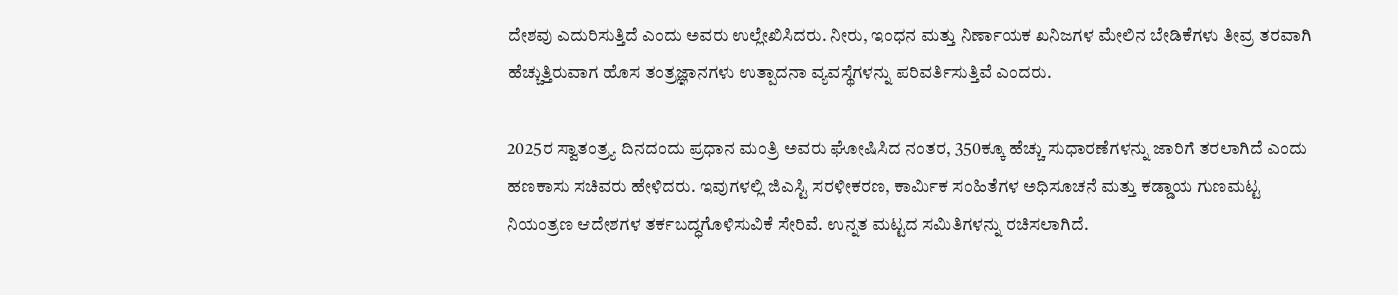ದೇಶವು ಎದುರಿಸುತ್ತಿದೆ ಎಂದು ಅವರು ಉಲ್ಲೇಖಿಸಿದರು. ನೀರು, ಇಂಧನ ಮತ್ತು ನಿರ್ಣಾಯಕ ಖನಿಜಗಳ ಮೇಲಿನ ಬೇಡಿಕೆಗಳು ತೀವ್ರ ತರವಾಗಿ ಹೆಚ್ಚುತ್ತಿರುವಾಗ ಹೊಸ ತಂತ್ರಜ್ಞಾನಗಳು ಉತ್ಪಾದನಾ ವ್ಯವಸ್ಥೆಗಳನ್ನು ಪರಿವರ್ತಿಸುತ್ತಿವೆ ಎಂದರು.

2025ರ ಸ್ವಾತಂತ್ರ್ಯ ದಿನದಂದು ಪ್ರಧಾನ ಮಂತ್ರಿ ಅವರು ಘೋಷಿಸಿದ ನಂತರ, 350ಕ್ಕೂ ಹೆಚ್ಚು ಸುಧಾರಣೆಗಳನ್ನು ಜಾರಿಗೆ ತರಲಾಗಿದೆ ಎಂದು ಹಣಕಾಸು ಸಚಿವರು ಹೇಳಿದರು. ಇವುಗಳಲ್ಲಿ ಜಿಎಸ್ಟಿ ಸರಳೀಕರಣ, ಕಾರ್ಮಿಕ ಸಂಹಿತೆಗಳ ಅಧಿಸೂಚನೆ ಮತ್ತು ಕಡ್ಡಾಯ ಗುಣಮಟ್ಟ ನಿಯಂತ್ರಣ ಆದೇಶಗಳ ತರ್ಕಬದ್ಧಗೊಳಿಸುವಿಕೆ ಸೇರಿವೆ. ಉನ್ನತ ಮಟ್ಟದ ಸಮಿತಿಗಳನ್ನು ರಚಿಸಲಾಗಿದೆ.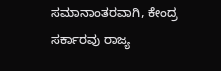ಸಮಾನಾಂತರವಾಗಿ, ಕೇಂದ್ರ ಸರ್ಕಾರವು ರಾಜ್ಯ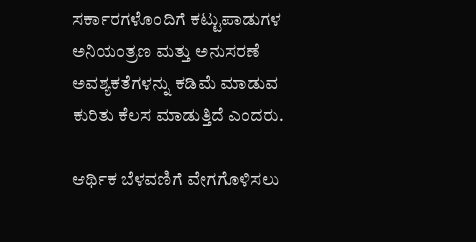ಸರ್ಕಾರಗಳೊಂದಿಗೆ ಕಟ್ಟುಪಾಡುಗಳ ಅನಿಯಂತ್ರಣ ಮತ್ತು ಅನುಸರಣೆ ಅವಶ್ಯಕತೆಗಳನ್ನು ಕಡಿಮೆ ಮಾಡುವ ಕುರಿತು ಕೆಲಸ ಮಾಡುತ್ತಿದೆ ಎಂದರು.

ಆರ್ಥಿಕ ಬೆಳವಣಿಗೆ ವೇಗಗೊಳಿಸಲು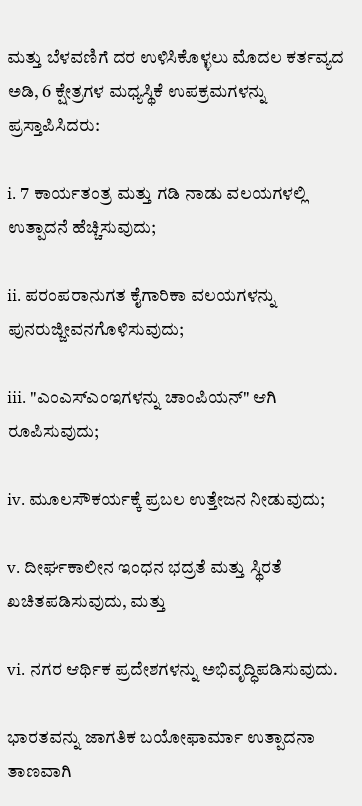ಮತ್ತು ಬೆಳವಣಿಗೆ ದರ ಉಳಿಸಿಕೊಳ್ಳಲು ಮೊದಲ ಕರ್ತವ್ಯದ ಅಡಿ, 6 ಕ್ಷೇತ್ರಗಳ ಮಧ್ಯಸ್ಥಿಕೆ ಉಪಕ್ರಮಗಳನ್ನು ಪ್ರಸ್ತಾಪಿಸಿದರು:

i. 7 ಕಾರ್ಯತಂತ್ರ ಮತ್ತು ಗಡಿ ನಾಡು ವಲಯಗಳಲ್ಲಿ ಉತ್ಪಾದನೆ ಹೆಚ್ಚಿಸುವುದು;

ii. ಪರಂಪರಾನುಗತ ಕೈಗಾರಿಕಾ ವಲಯಗಳನ್ನು ಪುನರುಜ್ಜೀವನಗೊಳಿಸುವುದು;

iii. "ಎಂಎಸ್ಎಂಇಗಳನ್ನು ಚಾಂಪಿಯನ್" ಆಗಿ ರೂಪಿಸುವುದು;

iv. ಮೂಲಸೌಕರ್ಯಕ್ಕೆ ಪ್ರಬಲ ಉತ್ತೇಜನ ನೀಡುವುದು;

v. ದೀರ್ಘಕಾಲೀನ ಇಂಧನ ಭದ್ರತೆ ಮತ್ತು ಸ್ಥಿರತೆ ಖಚಿತಪಡಿಸುವುದು, ಮತ್ತು

vi. ನಗರ ಆರ್ಥಿಕ ಪ್ರದೇಶಗಳನ್ನು ಅಭಿವೃದ್ಧಿಪಡಿಸುವುದು.

ಭಾರತವನ್ನು ಜಾಗತಿಕ ಬಯೋಫಾರ್ಮಾ ಉತ್ಪಾದನಾ ತಾಣವಾಗಿ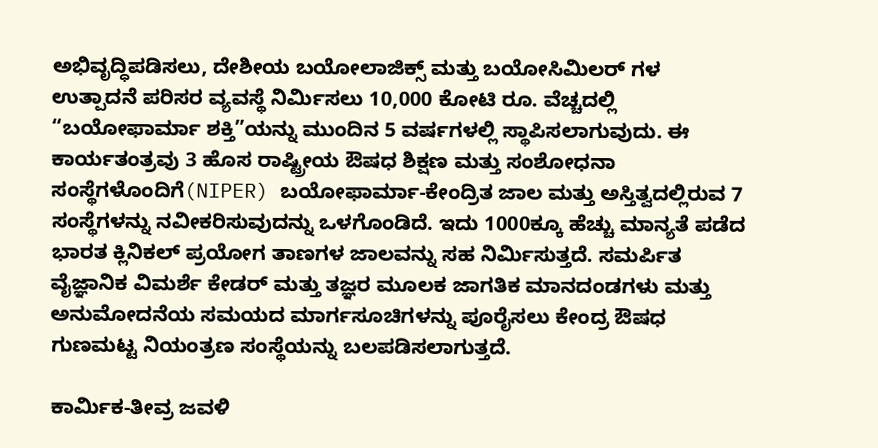ಅಭಿವೃದ್ಧಿಪಡಿಸಲು, ದೇಶೀಯ ಬಯೋಲಾಜಿಕ್ಸ್ ಮತ್ತು ಬಯೋಸಿಮಿಲರ್ ‌ಗಳ ಉತ್ಪಾದನೆ ಪರಿಸರ ವ್ಯವಸ್ಥೆ ನಿರ್ಮಿಸಲು 10,000 ಕೋಟಿ ರೂ. ವೆಚ್ಚದಲ್ಲಿ “ಬಯೋಫಾರ್ಮಾ ಶಕ್ತಿ”ಯನ್ನು ಮುಂದಿನ 5 ವರ್ಷಗಳಲ್ಲಿ ಸ್ಥಾಪಿಸಲಾಗುವುದು. ಈ ಕಾರ್ಯತಂತ್ರವು 3 ಹೊಸ ರಾಷ್ಟ್ರೀಯ ಔಷಧ ಶಿಕ್ಷಣ ಮತ್ತು ಸಂಶೋಧನಾ ಸಂಸ್ಥೆಗಳೊಂದಿಗೆ(NIPER) ಬಯೋಫಾರ್ಮಾ-ಕೇಂದ್ರಿತ ಜಾಲ ಮತ್ತು ಅಸ್ತಿತ್ವದಲ್ಲಿರುವ 7 ಸಂಸ್ಥೆಗಳನ್ನು ನವೀಕರಿಸುವುದನ್ನು ಒಳಗೊಂಡಿದೆ. ಇದು 1000ಕ್ಕೂ ಹೆಚ್ಚು ಮಾನ್ಯತೆ ಪಡೆದ ಭಾರತ ಕ್ಲಿನಿಕಲ್ ಪ್ರಯೋಗ ತಾಣಗಳ ಜಾಲವನ್ನು ಸಹ ನಿರ್ಮಿಸುತ್ತದೆ. ಸಮರ್ಪಿತ ವೈಜ್ಞಾನಿಕ ವಿಮರ್ಶೆ ಕೇಡರ್ ಮತ್ತು ತಜ್ಞರ ಮೂಲಕ ಜಾಗತಿಕ ಮಾನದಂಡಗಳು ಮತ್ತು ಅನುಮೋದನೆಯ ಸಮಯದ ಮಾರ್ಗಸೂಚಿಗಳನ್ನು ಪೂರೈಸಲು ಕೇಂದ್ರ ಔಷಧ ಗುಣಮಟ್ಟ ನಿಯಂತ್ರಣ ಸಂಸ್ಥೆಯನ್ನು ಬಲಪಡಿಸಲಾಗುತ್ತದೆ.

ಕಾರ್ಮಿಕ-ತೀವ್ರ ಜವಳಿ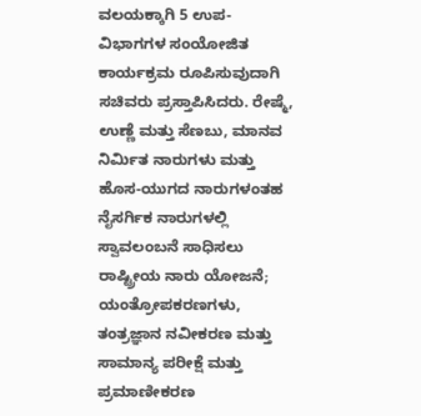ವಲಯಕ್ಕಾಗಿ 5 ಉಪ-ವಿಭಾಗಗಳ ಸಂಯೋಜಿತ ಕಾರ್ಯಕ್ರಮ ರೂಪಿಸುವುದಾಗಿ ಸಚಿವರು ಪ್ರಸ್ತಾಪಿಸಿದರು. ರೇಷ್ಮೆ, ಉಣ್ಣೆ ಮತ್ತು ಸೆಣಬು, ಮಾನವ ನಿರ್ಮಿತ ನಾರುಗಳು ಮತ್ತು ಹೊಸ-ಯುಗದ ನಾರುಗಳಂತಹ ನೈಸರ್ಗಿಕ ನಾರುಗಳಲ್ಲಿ ಸ್ವಾವಲಂಬನೆ ಸಾಧಿಸಲು ರಾಷ್ಟ್ರೀಯ ನಾರು ಯೋಜನೆ; ಯಂತ್ರೋಪಕರಣಗಳು, ತಂತ್ರಜ್ಞಾನ ನವೀಕರಣ ಮತ್ತು ಸಾಮಾನ್ಯ ಪರೀಕ್ಷೆ ಮತ್ತು ಪ್ರಮಾಣೀಕರಣ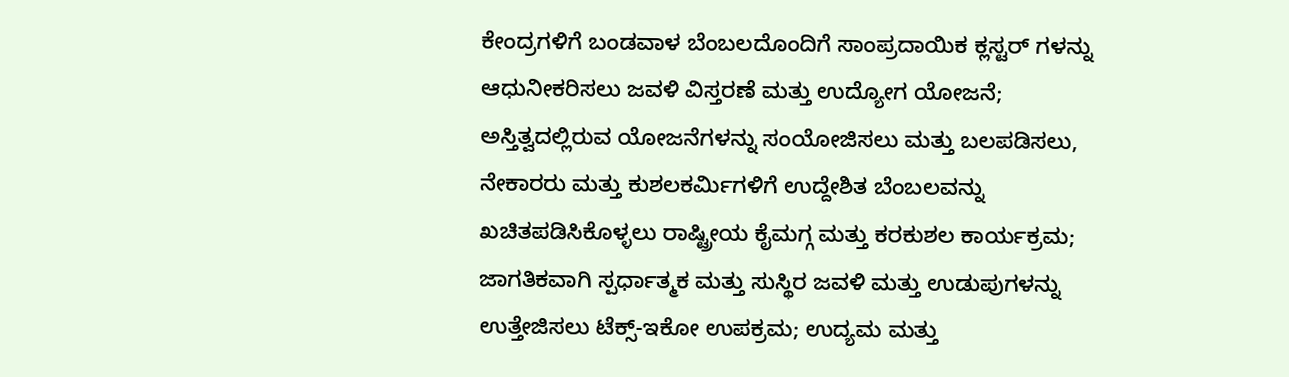ಕೇಂದ್ರಗಳಿಗೆ ಬಂಡವಾಳ ಬೆಂಬಲದೊಂದಿಗೆ ಸಾಂಪ್ರದಾಯಿಕ ಕ್ಲಸ್ಟರ್ ‌ಗಳನ್ನು ಆಧುನೀಕರಿಸಲು ಜವಳಿ ವಿಸ್ತರಣೆ ಮತ್ತು ಉದ್ಯೋಗ ಯೋಜನೆ; ಅಸ್ತಿತ್ವದಲ್ಲಿರುವ ಯೋಜನೆಗಳನ್ನು ಸಂಯೋಜಿಸಲು ಮತ್ತು ಬಲಪಡಿಸಲು, ನೇಕಾರರು ಮತ್ತು ಕುಶಲಕರ್ಮಿಗಳಿಗೆ ಉದ್ದೇಶಿತ ಬೆಂಬಲವನ್ನು ಖಚಿತಪಡಿಸಿಕೊಳ್ಳಲು ರಾಷ್ಟ್ರೀಯ ಕೈಮಗ್ಗ ಮತ್ತು ಕರಕುಶಲ ಕಾರ್ಯಕ್ರಮ; ಜಾಗತಿಕವಾಗಿ ಸ್ಪರ್ಧಾತ್ಮಕ ಮತ್ತು ಸುಸ್ಥಿರ ಜವಳಿ ಮತ್ತು ಉಡುಪುಗಳನ್ನು ಉತ್ತೇಜಿಸಲು ಟೆಕ್ಸ್-ಇಕೋ ಉಪಕ್ರಮ; ಉದ್ಯಮ ಮತ್ತು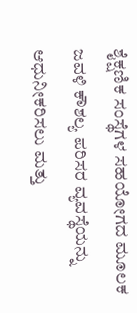ಶೈಕ್ಷಣಿಕ ಸಂಸ್ಥೆಗಳ ಸಹಯೋಗದ ಮೂಲಕ ಜವಳಿ ಕೌಶಲ್ಯ ಪರಿಸರ ವ್ಯವಸ್ಥೆಯನ್ನು ಆಧುನೀಕರಿಸಲು ಮತ್ತು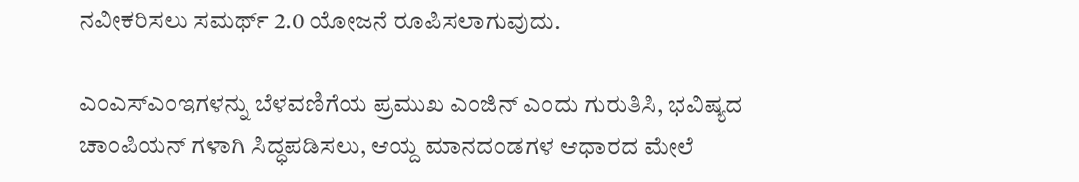ನವೀಕರಿಸಲು ಸಮರ್ಥ್ 2.0 ಯೋಜನೆ ರೂಪಿಸಲಾಗುವುದು.

ಎಂಎಸ್ಎಂಇಗಳನ್ನು ಬೆಳವಣಿಗೆಯ ಪ್ರಮುಖ ಎಂಜಿನ್ ಎಂದು ಗುರುತಿಸಿ, ಭವಿಷ್ಯದ ಚಾಂಪಿಯನ್ ‌ಗಳಾಗಿ ಸಿದ್ಧಪಡಿಸಲು, ಆಯ್ದ ಮಾನದಂಡಗಳ ಆಧಾರದ ಮೇಲೆ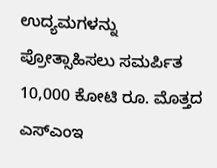ಉದ್ಯಮಗಳನ್ನು ಪ್ರೋತ್ಸಾಹಿಸಲು ಸಮರ್ಪಿತ 10,000 ಕೋಟಿ ರೂ. ಮೊತ್ತದ ಎಸ್ಎಂಇ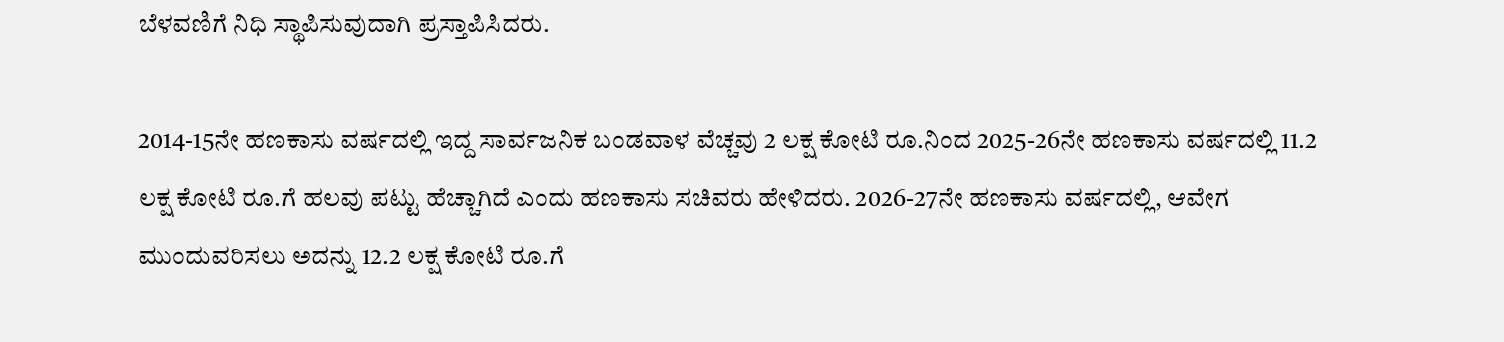ಬೆಳವಣಿಗೆ ನಿಧಿ ಸ್ಥಾಪಿಸುವುದಾಗಿ ಪ್ರಸ್ತಾಪಿಸಿದರು.

2014-15ನೇ ಹಣಕಾಸು ವರ್ಷದಲ್ಲಿ ಇದ್ದ ಸಾರ್ವಜನಿಕ ಬಂಡವಾಳ ವೆಚ್ಚವು 2 ಲಕ್ಷ ಕೋಟಿ ರೂ.ನಿಂದ 2025-26ನೇ ಹಣಕಾಸು ವರ್ಷದಲ್ಲಿ 11.2 ಲಕ್ಷ ಕೋಟಿ ರೂ.ಗೆ ಹಲವು ಪಟ್ಟು ಹೆಚ್ಚಾಗಿದೆ ಎಂದು ಹಣಕಾಸು ಸಚಿವರು ಹೇಳಿದರು. 2026-27ನೇ ಹಣಕಾಸು ವರ್ಷದಲ್ಲಿ, ಆವೇಗ ಮುಂದುವರಿಸಲು ಅದನ್ನು 12.2 ಲಕ್ಷ ಕೋಟಿ ರೂ.ಗೆ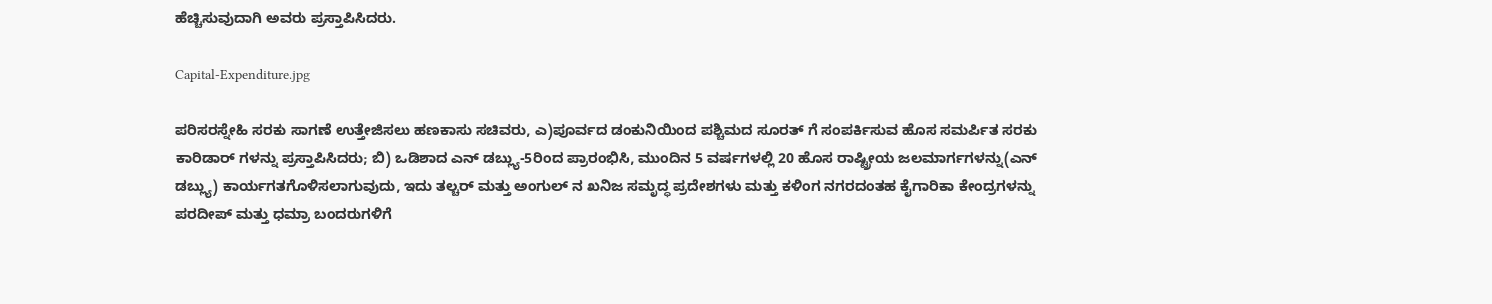ಹೆಚ್ಚಿಸುವುದಾಗಿ ಅವರು ಪ್ರಸ್ತಾಪಿಸಿದರು.

Capital-Expenditure.jpg

ಪರಿಸರಸ್ನೇಹಿ ಸರಕು ಸಾಗಣೆ ಉತ್ತೇಜಿಸಲು ಹಣಕಾಸು ಸಚಿವರು, ಎ)ಪೂರ್ವದ ಡಂಕುನಿಯಿಂದ ಪಶ್ಚಿಮದ ಸೂರತ್ ‌ಗೆ ಸಂಪರ್ಕಿಸುವ ಹೊಸ ಸಮರ್ಪಿತ ಸರಕು ಕಾರಿಡಾರ್ ‌ಗಳನ್ನು ಪ್ರಸ್ತಾಪಿಸಿದರು; ಬಿ) ಒಡಿಶಾದ ಎನ್ ಡಬ್ಲ್ಯು-5ರಿಂದ ಪ್ರಾರಂಭಿಸಿ, ಮುಂದಿನ 5 ವರ್ಷಗಳಲ್ಲಿ 20 ಹೊಸ ರಾಷ್ಟ್ರೀಯ ಜಲಮಾರ್ಗಗಳನ್ನು(ಎನ್ ಡಬ್ಲ್ಯು) ಕಾರ್ಯಗತಗೊಳಿಸಲಾಗುವುದು, ಇದು ತಲ್ಚರ್ ಮತ್ತು ಅಂಗುಲ್ ‌ನ ಖನಿಜ ಸಮೃದ್ಧ ಪ್ರದೇಶಗಳು ಮತ್ತು ಕಳಿಂಗ ನಗರದಂತಹ ಕೈಗಾರಿಕಾ ಕೇಂದ್ರಗಳನ್ನು ಪರದೀಪ್ ಮತ್ತು ಧಮ್ರಾ ಬಂದರುಗಳಿಗೆ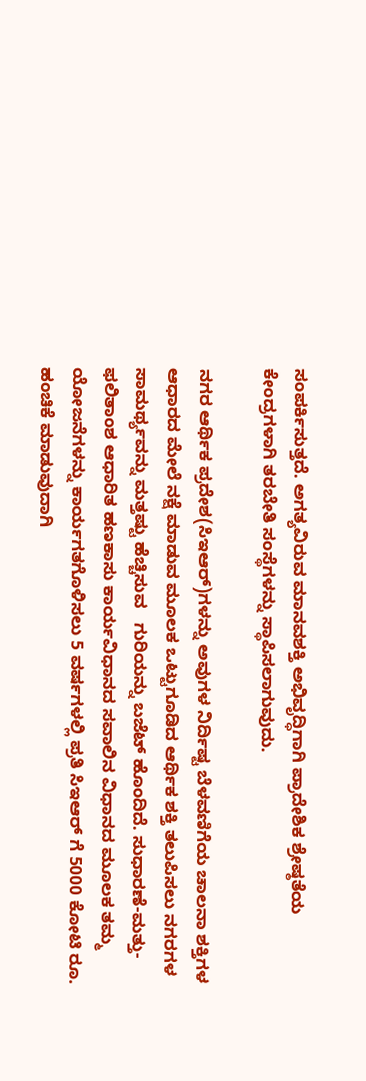ಸಂಪರ್ಕಿಸುತ್ತದೆ. ಅಗತ್ಯವಿರುವ ಮಾನವಶಕ್ತಿ ಅಭಿವೃದ್ಧಿಗಾಗಿ ಪ್ರಾದೇಶಿಕ ಶ್ರೇಷ್ಠತೆಯ ಕೇಂದ್ರಗಳಾಗಿ ತರಬೇತಿ ಸಂಸ್ಥೆಗಳನ್ನು ಸ್ಥಾಪಿಸಲಾಗುವುದು.

ನಗರ ಆರ್ಥಿಕ ಪ್ರದೇಶ(ಸಿಇಆರ್)ಗಳನ್ನು ಅವುಗಳ ನಿರ್ದಿಷ್ಟ ಬೆಳವಣಿಗೆಯ ಚಾಲನಾ ಶಕ್ತಿಗಳ ಆಧಾರದ ಮೇಲೆ ನಕ್ಷೆ ಮಾಡುವ ಮೂಲಕ ಒಟ್ಟುಗೂಡಿದ ಆರ್ಥಿಕ ಶಕ್ತಿ ತಲುಪಿಸಲು ನಗರಗಳ ಸಾಮರ್ಥ್ಯವನ್ನು ಮತ್ತಷ್ಟು ಹೆಚ್ಚಿಸುವ   ಗುರಿಯನ್ನು ಬಜೆಟ್ ಹೊಂದಿದೆ. ಸುಧಾರಣೆ-ಮತ್ತು-ಫಲಿತಾಂಶ ಆಧಾರಿತ ಹಣಕಾಸು ಕಾರ್ಯವಿಧಾನದ ಸವಾಲಿನ ವಿಧಾನದ ಮೂಲಕ ತಮ್ಮ ಯೋಜನೆಗಳನ್ನು ಕಾರ್ಯಗತಗೊಳಿಸಲು 5 ವರ್ಷಗಳಲ್ಲಿ ಪ್ರತಿ ಸಿಇಆರ್ ಗೆ 5000 ಕೋಟಿ ರೂ. ಹಂಚಿಕೆ ಮಾಡುವುದಾಗಿ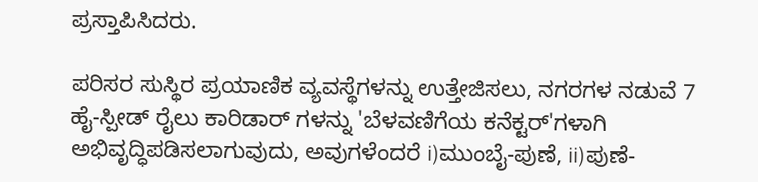ಪ್ರಸ್ತಾಪಿಸಿದರು.

ಪರಿಸರ ಸುಸ್ಥಿರ ಪ್ರಯಾಣಿಕ ವ್ಯವಸ್ಥೆಗಳನ್ನು ಉತ್ತೇಜಿಸಲು, ನಗರಗಳ ನಡುವೆ 7 ಹೈ-ಸ್ಪೀಡ್ ರೈಲು ಕಾರಿಡಾರ್ ‌ಗಳನ್ನು 'ಬೆಳವಣಿಗೆಯ ಕನೆಕ್ಟರ್‌'ಗಳಾಗಿ ಅಭಿವೃದ್ಧಿಪಡಿಸಲಾಗುವುದು, ಅವುಗಳೆಂದರೆ i)ಮುಂಬೈ-ಪುಣೆ, ii)ಪುಣೆ-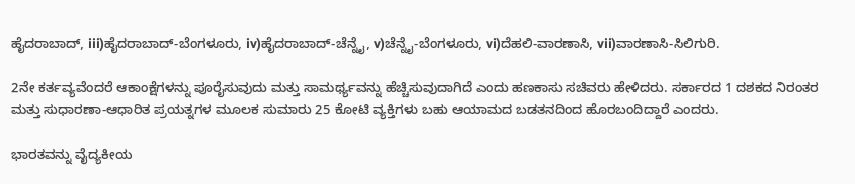ಹೈದರಾಬಾದ್, iii)ಹೈದರಾಬಾದ್-ಬೆಂಗಳೂರು, iv)ಹೈದರಾಬಾದ್-ಚೆನ್ನೈ, v)ಚೆನ್ನೈ-ಬೆಂಗಳೂರು, vi)ದೆಹಲಿ-ವಾರಣಾಸಿ, vii)ವಾರಣಾಸಿ-ಸಿಲಿಗುರಿ.

2ನೇ ಕರ್ತವ್ಯವೆಂದರೆ ಆಕಾಂಕ್ಷೆಗಳನ್ನು ಪೂರೈಸುವುದು ಮತ್ತು ಸಾಮರ್ಥ್ಯವನ್ನು ಹೆಚ್ಚಿಸುವುದಾಗಿದೆ ಎಂದು ಹಣಕಾಸು ಸಚಿವರು ಹೇಳಿದರು. ಸರ್ಕಾರದ 1 ದಶಕದ ನಿರಂತರ ಮತ್ತು ಸುಧಾರಣಾ-ಆಧಾರಿತ ಪ್ರಯತ್ನಗಳ ಮೂಲಕ ಸುಮಾರು 25 ಕೋಟಿ ವ್ಯಕ್ತಿಗಳು ಬಹು ಆಯಾಮದ ಬಡತನದಿಂದ ಹೊರಬಂದಿದ್ದಾರೆ ಎಂದರು.

ಭಾರತವನ್ನು ವೈದ್ಯಕೀಯ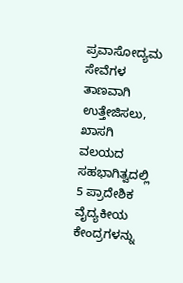ಪ್ರವಾಸೋದ್ಯಮ ಸೇವೆಗಳ ತಾಣವಾಗಿ ಉತ್ತೇಜಿಸಲು, ಖಾಸಗಿ ವಲಯದ ಸಹಭಾಗಿತ್ವದಲ್ಲಿ 5 ಪ್ರಾದೇಶಿಕ ವೈದ್ಯಕೀಯ ಕೇಂದ್ರಗಳನ್ನು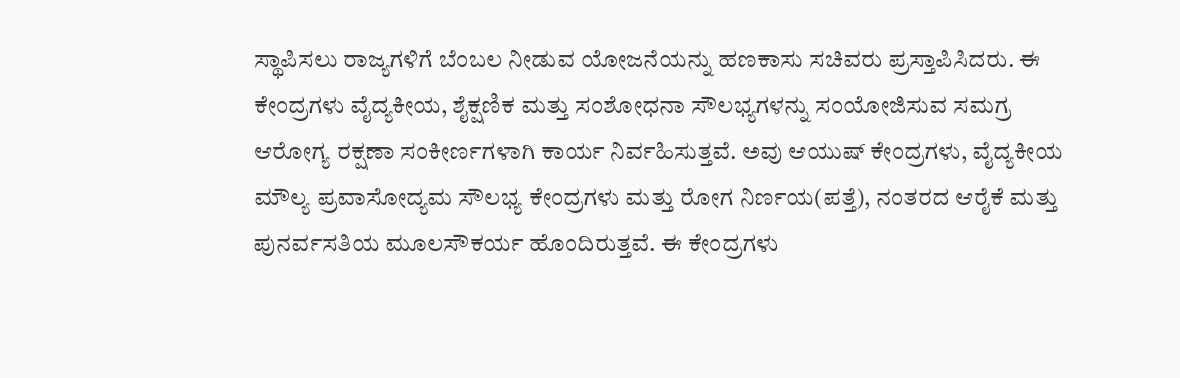ಸ್ಥಾಪಿಸಲು ರಾಜ್ಯಗಳಿಗೆ ಬೆಂಬಲ ನೀಡುವ ಯೋಜನೆಯನ್ನು ಹಣಕಾಸು ಸಚಿವರು ಪ್ರಸ್ತಾಪಿಸಿದರು. ಈ ಕೇಂದ್ರಗಳು ವೈದ್ಯಕೀಯ, ಶೈಕ್ಷಣಿಕ ಮತ್ತು ಸಂಶೋಧನಾ ಸೌಲಭ್ಯಗಳನ್ನು ಸಂಯೋಜಿಸುವ ಸಮಗ್ರ ಆರೋಗ್ಯ ರಕ್ಷಣಾ ಸಂಕೀರ್ಣಗಳಾಗಿ ಕಾರ್ಯ ನಿರ್ವಹಿಸುತ್ತವೆ. ಅವು ಆಯುಷ್ ಕೇಂದ್ರಗಳು, ವೈದ್ಯಕೀಯ ಮೌಲ್ಯ ಪ್ರವಾಸೋದ್ಯಮ ಸೌಲಭ್ಯ ಕೇಂದ್ರಗಳು ಮತ್ತು ರೋಗ ನಿರ್ಣಯ(ಪತ್ತೆ), ನಂತರದ ಆರೈಕೆ ಮತ್ತು ಪುನರ್ವಸತಿಯ ಮೂಲಸೌಕರ್ಯ ಹೊಂದಿರುತ್ತವೆ. ಈ ಕೇಂದ್ರಗಳು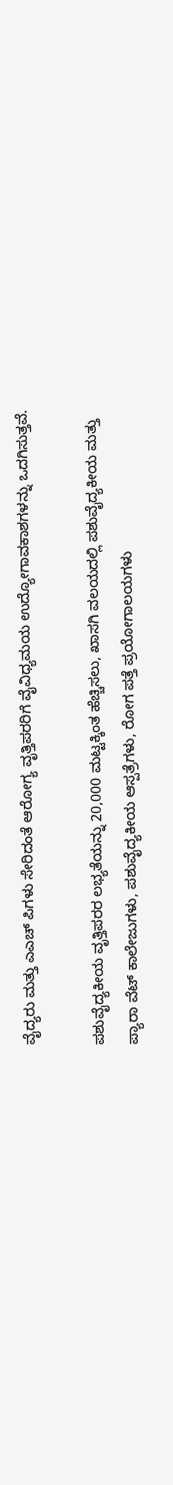ವೈದ್ಯರು ಮತ್ತು ಎಎಚ್ ಪಿಗಳು ಸೇರಿದಂತೆ ಆರೋಗ್ಯ ವೃತ್ತಿಪರರಿಗೆ ವೈವಿಧ್ಯಮಯ ಉದ್ಯೋಗಾವಕಾಶಗಳನ್ನು ಒದಗಿಸುತ್ತವೆ.

ಪಶುವೈದ್ಯಕೀಯ ವೃತ್ತಿಪರರ ಲಭ್ಯತೆಯನ್ನು 20,000 ಮಟ್ಟಕ್ಕಿಂತ ಹೆಚ್ಚಿಸಲು, ಖಾಸಗಿ ವಲಯದಲ್ಲಿ ಪಶುವೈದ್ಯಕೀಯ ಮತ್ತು ಪ್ಯಾರಾ ವೆಟ್ ಕಾಲೇಜುಗಳು, ಪಶುವೈದ್ಯಕೀಯ ಆಸ್ಪತ್ರೆಗಳು, ರೋಗ ಪತ್ತೆ ಪ್ರಯೋಗಾಲಯಗಳು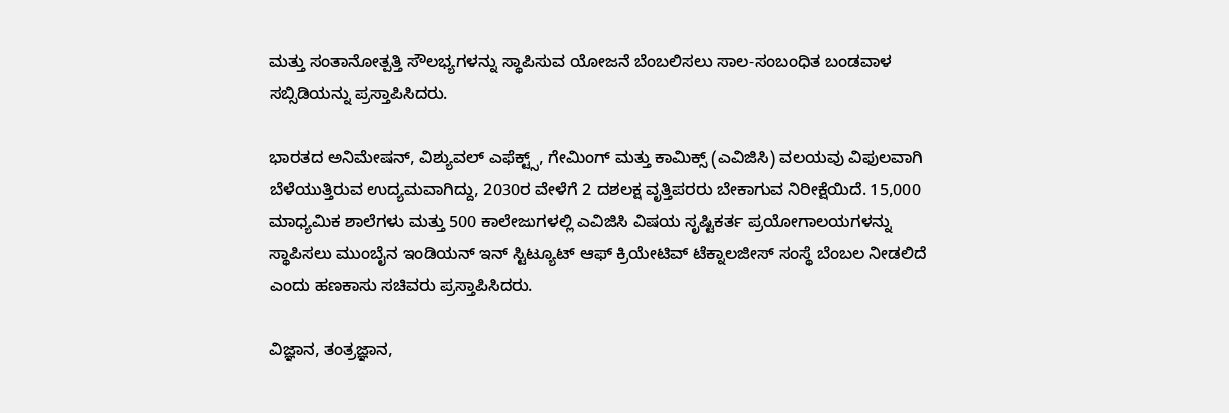ಮತ್ತು ಸಂತಾನೋತ್ಪತ್ತಿ ಸೌಲಭ್ಯಗಳನ್ನು ಸ್ಥಾಪಿಸುವ ಯೋಜನೆ ಬೆಂಬಲಿಸಲು ಸಾಲ-ಸಂಬಂಧಿತ ಬಂಡವಾಳ ಸಬ್ಸಿಡಿಯನ್ನು ಪ್ರಸ್ತಾಪಿಸಿದರು.

ಭಾರತದ ಅನಿಮೇಷನ್, ವಿಶ್ಯುವಲ್ ಎಫೆಕ್ಟ್ಸ್, ಗೇಮಿಂಗ್ ಮತ್ತು ಕಾಮಿಕ್ಸ್ (ಎವಿಜಿಸಿ) ವಲಯವು ವಿಫುಲವಾಗಿ ಬೆಳೆಯುತ್ತಿರುವ ಉದ್ಯಮವಾಗಿದ್ದು, 2030ರ ವೇಳೆಗೆ 2 ದಶಲಕ್ಷ ವೃತ್ತಿಪರರು ಬೇಕಾಗುವ ನಿರೀಕ್ಷೆಯಿದೆ. 15,000 ಮಾಧ್ಯಮಿಕ ಶಾಲೆಗಳು ಮತ್ತು 500 ಕಾಲೇಜುಗಳಲ್ಲಿ ಎವಿಜಿಸಿ ವಿಷಯ ಸೃಷ್ಟಿಕರ್ತ ಪ್ರಯೋಗಾಲಯಗಳನ್ನು ಸ್ಥಾಪಿಸಲು ಮುಂಬೈನ ಇಂಡಿಯನ್ ಇನ್ ‌ಸ್ಟಿಟ್ಯೂಟ್ ಆಫ್ ಕ್ರಿಯೇಟಿವ್ ಟೆಕ್ನಾಲಜೀಸ್ ಸಂಸ್ಥೆ ಬೆಂಬಲ ನೀಡಲಿದೆ ಎಂದು ಹಣಕಾಸು ಸಚಿವರು ಪ್ರಸ್ತಾಪಿಸಿದರು.

ವಿಜ್ಞಾನ, ತಂತ್ರಜ್ಞಾನ,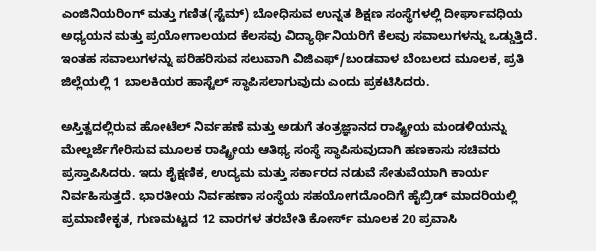ಎಂಜಿನಿಯರಿಂಗ್ ಮತ್ತು ಗಣಿತ(ಸ್ಟೆಮ್) ಬೋಧಿಸುವ ಉನ್ನತ ಶಿಕ್ಷಣ ಸಂಸ್ಥೆಗಳಲ್ಲಿ ದೀರ್ಘಾವಧಿಯ ಅಧ್ಯಯನ ಮತ್ತು ಪ್ರಯೋಗಾಲಯದ ಕೆಲಸವು ವಿದ್ಯಾರ್ಥಿನಿಯರಿಗೆ ಕೆಲವು ಸವಾಲುಗಳನ್ನು ಒಡ್ಡುತ್ತಿದೆ. ಇಂತಹ ಸವಾಲುಗಳನ್ನು ಪರಿಹರಿಸುವ ಸಲುವಾಗಿ ವಿಜಿಎಫ್/ಬಂಡವಾಳ ಬೆಂಬಲದ ಮೂಲಕ, ಪ್ರತಿ ಜಿಲ್ಲೆಯಲ್ಲಿ 1 ಬಾಲಕಿಯರ ಹಾಸ್ಟೆಲ್ ಸ್ಥಾಪಿಸಲಾಗುವುದು ಎಂದು ಪ್ರಕಟಿಸಿದರು.

ಅಸ್ತಿತ್ವದಲ್ಲಿರುವ ಹೋಟೆಲ್ ನಿರ್ವಹಣೆ ಮತ್ತು ಅಡುಗೆ ತಂತ್ರಜ್ಞಾನದ ರಾಷ್ಟ್ರೀಯ ಮಂಡಳಿಯನ್ನು ಮೇಲ್ದರ್ಜೆಗೇರಿಸುವ ಮೂಲಕ ರಾಷ್ಟ್ರೀಯ ಆತಿಥ್ಯ ಸಂಸ್ಥೆ ಸ್ಥಾಪಿಸುವುದಾಗಿ ಹಣಕಾಸು ಸಚಿವರು ಪ್ರಸ್ತಾಪಿಸಿದರು. ಇದು ಶೈಕ್ಷಣಿಕ, ಉದ್ಯಮ ಮತ್ತು ಸರ್ಕಾರದ ನಡುವೆ ಸೇತುವೆಯಾಗಿ ಕಾರ್ಯ ನಿರ್ವಹಿಸುತ್ತದೆ. ಭಾರತೀಯ ನಿರ್ವಹಣಾ ಸಂಸ್ಥೆಯ ಸಹಯೋಗದೊಂದಿಗೆ ಹೈಬ್ರಿಡ್ ಮಾದರಿಯಲ್ಲಿ ಪ್ರಮಾಣೀಕೃತ, ಗುಣಮಟ್ಟದ 12 ವಾರಗಳ ತರಬೇತಿ ಕೋರ್ಸ್ ಮೂಲಕ 20 ಪ್ರವಾಸಿ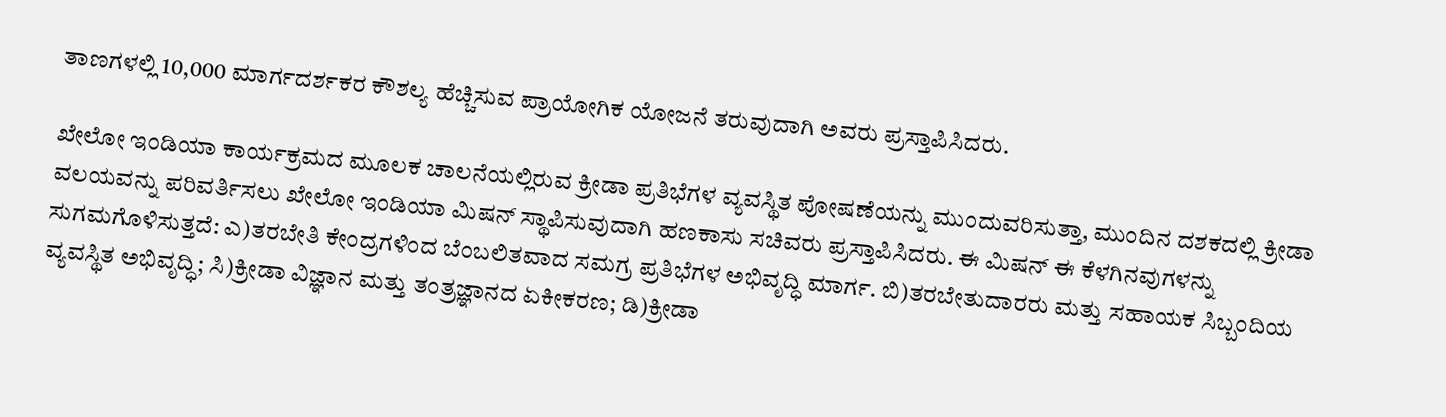ತಾಣಗಳಲ್ಲಿ 10,000 ಮಾರ್ಗದರ್ಶಕರ ಕೌಶಲ್ಯ ಹೆಚ್ಚಿಸುವ ಪ್ರಾಯೋಗಿಕ ಯೋಜನೆ ತರುವುದಾಗಿ ಅವರು ಪ್ರಸ್ತಾಪಿಸಿದರು.

ಖೇಲೋ ಇಂಡಿಯಾ ಕಾರ್ಯಕ್ರಮದ ಮೂಲಕ ಚಾಲನೆಯಲ್ಲಿರುವ ಕ್ರೀಡಾ ಪ್ರತಿಭೆಗಳ ವ್ಯವಸ್ಥಿತ ಪೋಷಣೆಯನ್ನು ಮುಂದುವರಿಸುತ್ತಾ, ಮುಂದಿನ ದಶಕದಲ್ಲಿ ಕ್ರೀಡಾ ವಲಯವನ್ನು ಪರಿವರ್ತಿಸಲು ಖೇಲೋ ಇಂಡಿಯಾ ಮಿಷನ್ ಸ್ಥಾಪಿಸುವುದಾಗಿ ಹಣಕಾಸು ಸಚಿವರು ಪ್ರಸ್ತಾಪಿಸಿದರು. ಈ ಮಿಷನ್ ಈ ಕೆಳಗಿನವುಗಳನ್ನು ಸುಗಮಗೊಳಿಸುತ್ತದೆ: ಎ)ತರಬೇತಿ ಕೇಂದ್ರಗಳಿಂದ ಬೆಂಬಲಿತವಾದ ಸಮಗ್ರ ಪ್ರತಿಭೆಗಳ ಅಭಿವೃದ್ಧಿ ಮಾರ್ಗ. ಬಿ)ತರಬೇತುದಾರರು ಮತ್ತು ಸಹಾಯಕ ಸಿಬ್ಬಂದಿಯ ವ್ಯವಸ್ಥಿತ ಅಭಿವೃದ್ಧಿ; ಸಿ)ಕ್ರೀಡಾ ವಿಜ್ಞಾನ ಮತ್ತು ತಂತ್ರಜ್ಞಾನದ ಏಕೀಕರಣ; ಡಿ)ಕ್ರೀಡಾ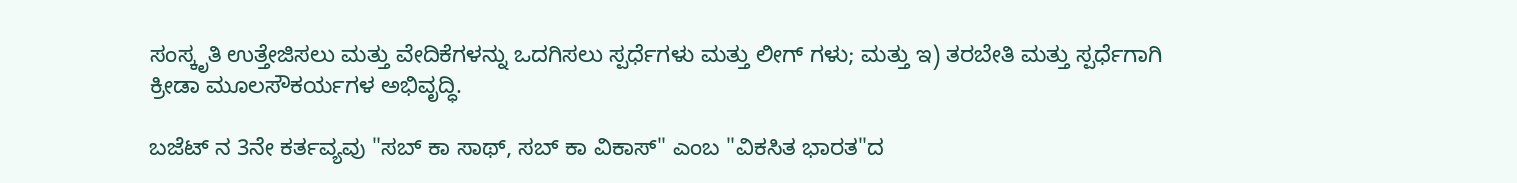ಸಂಸ್ಕೃತಿ ಉತ್ತೇಜಿಸಲು ಮತ್ತು ವೇದಿಕೆಗಳನ್ನು ಒದಗಿಸಲು ಸ್ಪರ್ಧೆಗಳು ಮತ್ತು ಲೀಗ್ ‌ಗಳು; ಮತ್ತು ಇ) ತರಬೇತಿ ಮತ್ತು ಸ್ಪರ್ಧೆಗಾಗಿ ಕ್ರೀಡಾ ಮೂಲಸೌಕರ್ಯಗಳ ಅಭಿವೃದ್ಧಿ.

ಬಜೆಟ್ ‌ನ 3ನೇ ಕರ್ತವ್ಯವು "ಸಬ್ ಕಾ ಸಾಥ್, ಸಬ್ ಕಾ ವಿಕಾಸ್" ಎಂಬ "ವಿಕಸಿತ ಭಾರತ"ದ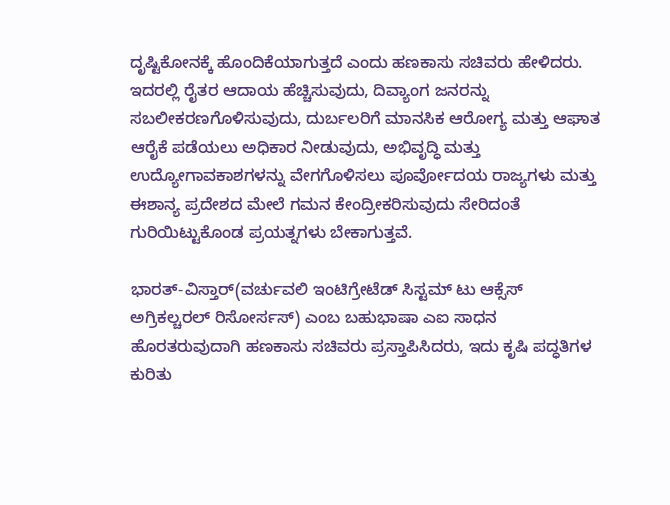ದೃಷ್ಟಿಕೋನಕ್ಕೆ ಹೊಂದಿಕೆಯಾಗುತ್ತದೆ ಎಂದು ಹಣಕಾಸು ಸಚಿವರು ಹೇಳಿದರು. ಇದರಲ್ಲಿ ರೈತರ ಆದಾಯ ಹೆಚ್ಚಿಸುವುದು, ದಿವ್ಯಾಂಗ ಜನರನ್ನು ಸಬಲೀಕರಣಗೊಳಿಸುವುದು, ದುರ್ಬಲರಿಗೆ ಮಾನಸಿಕ ಆರೋಗ್ಯ ಮತ್ತು ಆಘಾತ ಆರೈಕೆ ಪಡೆಯಲು ಅಧಿಕಾರ ನೀಡುವುದು, ಅಭಿವೃದ್ಧಿ ಮತ್ತು ಉದ್ಯೋಗಾವಕಾಶಗಳನ್ನು ವೇಗಗೊಳಿಸಲು ಪೂರ್ವೋದಯ ರಾಜ್ಯಗಳು ಮತ್ತು ಈಶಾನ್ಯ ಪ್ರದೇಶದ ಮೇಲೆ ಗಮನ ಕೇಂದ್ರೀಕರಿಸುವುದು ಸೇರಿದಂತೆ ಗುರಿಯಿಟ್ಟುಕೊಂಡ ಪ್ರಯತ್ನಗಳು ಬೇಕಾಗುತ್ತವೆ.

ಭಾರತ್-ವಿಸ್ತಾರ್(ವರ್ಚುವಲಿ ಇಂಟಿಗ್ರೇಟೆಡ್ ಸಿಸ್ಟಮ್ ಟು ಆಕ್ಸೆಸ್ ಅಗ್ರಿಕಲ್ಚರಲ್ ರಿಸೋರ್ಸಸ್) ಎಂಬ ಬಹುಭಾಷಾ ಎಐ ಸಾಧನ ಹೊರತರುವುದಾಗಿ ಹಣಕಾಸು ಸಚಿವರು ಪ್ರಸ್ತಾಪಿಸಿದರು, ಇದು ಕೃಷಿ ಪದ್ಧತಿಗಳ ಕುರಿತು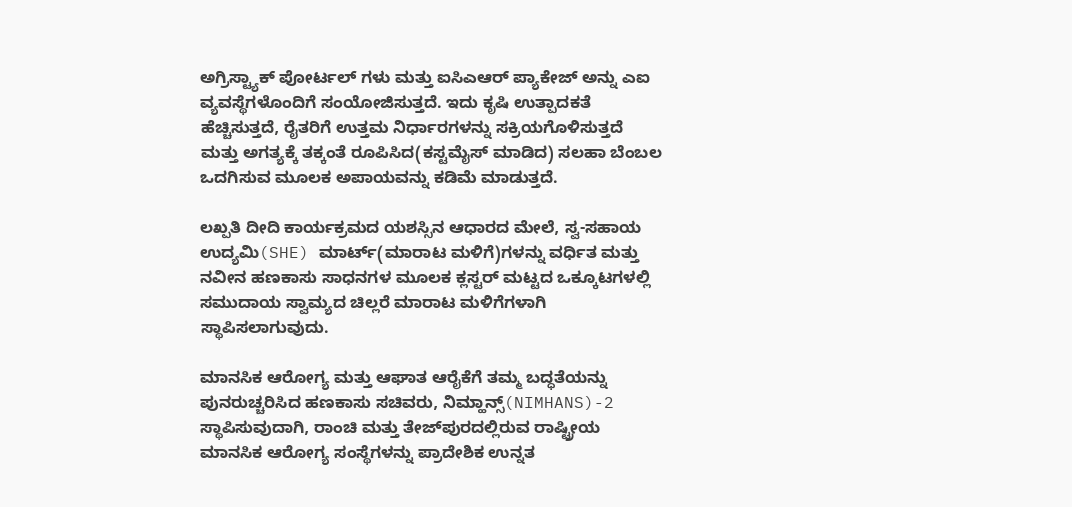ಅಗ್ರಿಸ್ಟ್ಯಾಕ್ ಪೋರ್ಟಲ್ ‌ಗಳು ಮತ್ತು ಐಸಿಎಆರ್ ಪ್ಯಾಕೇಜ್ ಅನ್ನು ಎಐ ವ್ಯವಸ್ಥೆಗಳೊಂದಿಗೆ ಸಂಯೋಜಿಸುತ್ತದೆ. ಇದು ಕೃಷಿ ಉತ್ಪಾದಕತೆ ಹೆಚ್ಚಿಸುತ್ತದೆ, ರೈತರಿಗೆ ಉತ್ತಮ ನಿರ್ಧಾರಗಳನ್ನು ಸಕ್ರಿಯಗೊಳಿಸುತ್ತದೆ ಮತ್ತು ಅಗತ್ಯಕ್ಕೆ ತಕ್ಕಂತೆ ರೂಪಿಸಿದ(ಕಸ್ಟಮೈಸ್ ಮಾಡಿದ) ಸಲಹಾ ಬೆಂಬಲ ಒದಗಿಸುವ ಮೂಲಕ ಅಪಾಯವನ್ನು ಕಡಿಮೆ ಮಾಡುತ್ತದೆ.

ಲಖ್ಪತಿ ದೀದಿ ಕಾರ್ಯಕ್ರಮದ ಯಶಸ್ಸಿನ ಆಧಾರದ ಮೇಲೆ, ಸ್ವ-ಸಹಾಯ ಉದ್ಯಮಿ(SHE) ಮಾರ್ಟ್(ಮಾರಾಟ ಮಳಿಗೆ)ಗಳನ್ನು ವರ್ಧಿತ ಮತ್ತು ನವೀನ ಹಣಕಾಸು ಸಾಧನಗಳ ಮೂಲಕ ಕ್ಲಸ್ಟರ್ ಮಟ್ಟದ ಒಕ್ಕೂಟಗಳಲ್ಲಿ ಸಮುದಾಯ ಸ್ವಾಮ್ಯದ ಚಿಲ್ಲರೆ ಮಾರಾಟ ಮಳಿಗೆಗಳಾಗಿ ಸ್ಥಾಪಿಸಲಾಗುವುದು.

ಮಾನಸಿಕ ಆರೋಗ್ಯ ಮತ್ತು ಆಘಾತ ಆರೈಕೆಗೆ ತಮ್ಮ ಬದ್ಧತೆಯನ್ನು ಪುನರುಚ್ಚರಿಸಿದ ಹಣಕಾಸು ಸಚಿವರು, ನಿಮ್ಹಾನ್ಸ್(NIMHANS)-2 ಸ್ಥಾಪಿಸುವುದಾಗಿ, ರಾಂಚಿ ಮತ್ತು ತೇಜ್‌ಪುರದಲ್ಲಿರುವ ರಾಷ್ಟ್ರೀಯ ಮಾನಸಿಕ ಆರೋಗ್ಯ ಸಂಸ್ಥೆಗಳನ್ನು ಪ್ರಾದೇಶಿಕ ಉನ್ನತ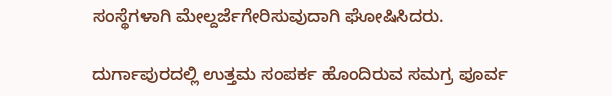ಸಂಸ್ಥೆಗಳಾಗಿ ಮೇಲ್ದರ್ಜೆಗೇರಿಸುವುದಾಗಿ ಘೋಷಿಸಿದರು.

ದುರ್ಗಾಪುರದಲ್ಲಿ ಉತ್ತಮ ಸಂಪರ್ಕ ಹೊಂದಿರುವ ಸಮಗ್ರ ಪೂರ್ವ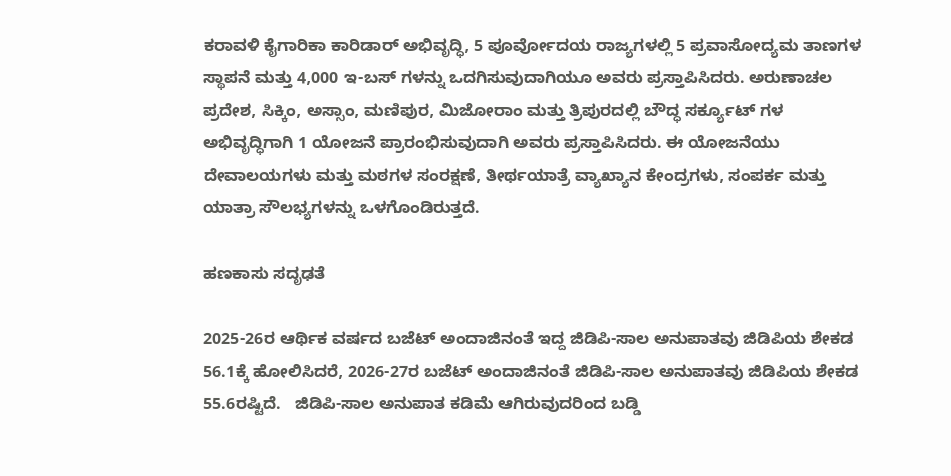ಕರಾವಳಿ ಕೈಗಾರಿಕಾ ಕಾರಿಡಾರ್ ಅಭಿವೃದ್ಧಿ, 5 ಪೂರ್ವೋದಯ ರಾಜ್ಯಗಳಲ್ಲಿ 5 ಪ್ರವಾಸೋದ್ಯಮ ತಾಣಗಳ ಸ್ಥಾಪನೆ ಮತ್ತು 4,000 ಇ-ಬಸ್ ‌ಗಳನ್ನು ಒದಗಿಸುವುದಾಗಿಯೂ ಅವರು ಪ್ರಸ್ತಾಪಿಸಿದರು. ಅರುಣಾಚಲ ಪ್ರದೇಶ, ಸಿಕ್ಕಿಂ, ಅಸ್ಸಾಂ, ಮಣಿಪುರ, ಮಿಜೋರಾಂ ಮತ್ತು ತ್ರಿಪುರದಲ್ಲಿ ಬೌದ್ಧ ಸರ್ಕ್ಯೂಟ್ ‌ಗಳ ಅಭಿವೃದ್ಧಿಗಾಗಿ 1 ಯೋಜನೆ ಪ್ರಾರಂಭಿಸುವುದಾಗಿ ಅವರು ಪ್ರಸ್ತಾಪಿಸಿದರು. ಈ ಯೋಜನೆಯು ದೇವಾಲಯಗಳು ಮತ್ತು ಮಠಗಳ ಸಂರಕ್ಷಣೆ, ತೀರ್ಥಯಾತ್ರೆ ವ್ಯಾಖ್ಯಾನ ಕೇಂದ್ರಗಳು, ಸಂಪರ್ಕ ಮತ್ತು ಯಾತ್ರಾ ಸೌಲಭ್ಯಗಳನ್ನು ಒಳಗೊಂಡಿರುತ್ತದೆ.

ಹಣಕಾಸು ಸದೃಢತೆ

2025-26ರ ಆರ್ಥಿಕ ವರ್ಷದ ಬಜೆಟ್ ಅಂದಾಜಿನಂತೆ ಇದ್ದ ಜಿಡಿಪಿ-ಸಾಲ ಅನುಪಾತವು ಜಿಡಿಪಿಯ ಶೇಕಡ 56.1ಕ್ಕೆ ಹೋಲಿಸಿದರೆ, 2026-27ರ ಬಜೆಟ್ ಅಂದಾಜಿನಂತೆ ಜಿಡಿಪಿ-ಸಾಲ ಅನುಪಾತವು ಜಿಡಿಪಿಯ ಶೇಕಡ 55.6ರಷ್ಟಿದೆ.   ಜಿಡಿಪಿ-ಸಾಲ ಅನುಪಾತ ಕಡಿಮೆ ಆಗಿರುವುದರಿಂದ ಬಡ್ಡಿ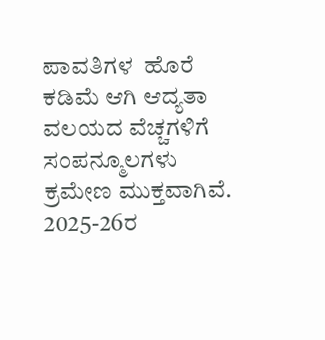ಪಾವತಿಗಳ  ಹೊರೆ  ಕಡಿಮೆ ಆಗಿ ಆದ್ಯತಾ ವಲಯದ ವೆಚ್ಚಗಳಿಗೆ ಸಂಪನ್ಮೂಲಗಳು ಕ್ರಮೇಣ ಮುಕ್ತವಾಗಿವೆ. 2025-26ರ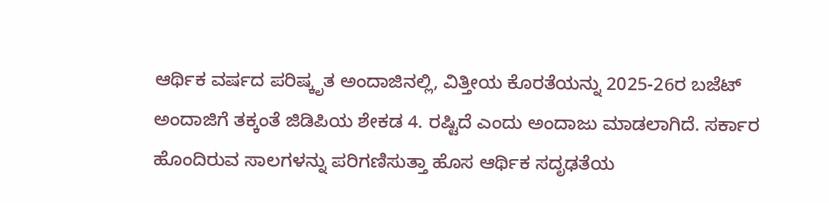ಆರ್ಥಿಕ ವರ್ಷದ ಪರಿಷ್ಕೃತ ಅಂದಾಜಿನಲ್ಲಿ, ವಿತ್ತೀಯ ಕೊರತೆಯನ್ನು 2025-26ರ ಬಜೆಟ್ ಅಂದಾಜಿ‌ಗೆ ತಕ್ಕಂತೆ ಜಿಡಿಪಿಯ ಶೇಕಡ 4. ರಷ್ಟಿದೆ ಎಂದು ಅಂದಾಜು ಮಾಡಲಾಗಿದೆ. ಸರ್ಕಾರ ಹೊಂದಿರುವ ಸಾಲಗಳನ್ನು ಪರಿಗಣಿಸುತ್ತಾ ಹೊಸ ಆರ್ಥಿಕ ಸದೃಢತೆಯ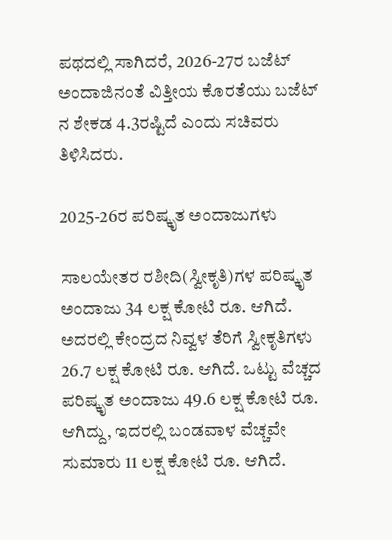ಪಥದಲ್ಲಿ ಸಾಗಿದರೆ, 2026-27ರ ಬಜೆಟ್ ಅಂದಾಜಿನಂತೆ ವಿತ್ತೀಯ ಕೊರತೆಯು ಬಜೆಟ್ ನ ಶೇಕಡ 4.3ರಷ್ಟಿದೆ ಎಂದು ಸಚಿವರು ತಿಳಿಸಿದರು.

2025-26ರ ಪರಿಷ್ಕೃತ ಅಂದಾಜುಗಳು

ಸಾಲಯೇತರ ರಶೀದಿ(ಸ್ವೀಕೃತಿ)ಗಳ ಪರಿಷ್ಕೃತ ಅಂದಾಜು 34 ಲಕ್ಷ ಕೋಟಿ ರೂ. ಆಗಿದೆ. ಅದರಲ್ಲಿ ಕೇಂದ್ರದ ನಿವ್ವಳ ತೆರಿಗೆ ಸ್ವೀಕೃತಿಗಳು 26.7 ಲಕ್ಷ ಕೋಟಿ ರೂ. ಆಗಿದೆ. ಒಟ್ಟು ವೆಚ್ಚದ ಪರಿಷ್ಕೃತ ಅಂದಾಜು 49.6 ಲಕ್ಷ ಕೋಟಿ ರೂ. ಆಗಿದ್ದು, ಇದರಲ್ಲಿ ಬಂಡವಾಳ ವೆಚ್ಚವೇ ಸುಮಾರು 11 ಲಕ್ಷ ಕೋಟಿ ರೂ. ಆಗಿದೆ.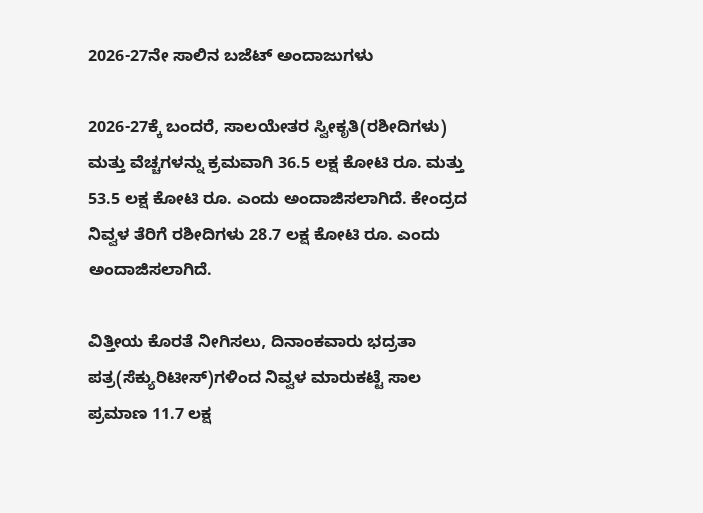2026-27ನೇ ಸಾಲಿನ ಬಜೆಟ್ ಅಂದಾಜುಗಳು

2026-27ಕ್ಕೆ ಬಂದರೆ, ಸಾಲಯೇತರ ಸ್ವೀಕೃತಿ(ರಶೀದಿಗಳು) ಮತ್ತು ವೆಚ್ಚಗಳನ್ನು ಕ್ರಮವಾಗಿ 36.5 ಲಕ್ಷ ಕೋಟಿ ರೂ. ಮತ್ತು 53.5 ಲಕ್ಷ ಕೋಟಿ ರೂ. ಎಂದು ಅಂದಾಜಿಸಲಾಗಿದೆ. ಕೇಂದ್ರದ ನಿವ್ವಳ ತೆರಿಗೆ ರಶೀದಿಗಳು 28.7 ಲಕ್ಷ ಕೋಟಿ ರೂ. ಎಂದು ಅಂದಾಜಿಸಲಾಗಿದೆ.

ವಿತ್ತೀಯ ಕೊರತೆ ನೀಗಿಸಲು, ದಿನಾಂಕವಾರು ಭದ್ರತಾ ಪತ್ರ(ಸೆಕ್ಯುರಿಟೀಸ್)ಗಳಿಂದ ನಿವ್ವಳ ಮಾರುಕಟ್ಟೆ ಸಾಲ ಪ್ರಮಾಣ 11.7 ಲಕ್ಷ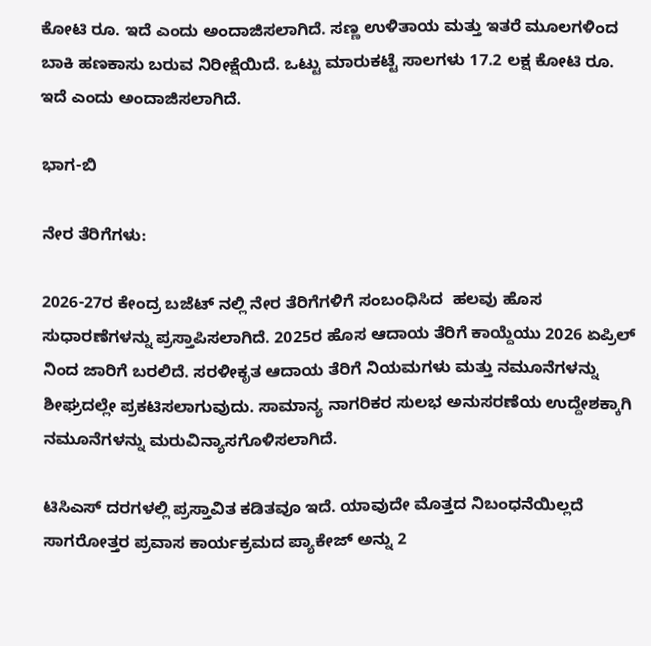ಕೋಟಿ ರೂ. ಇದೆ ಎಂದು ಅಂದಾಜಿಸಲಾಗಿದೆ. ಸಣ್ಣ ಉಳಿತಾಯ ಮತ್ತು ಇತರೆ ಮೂಲಗಳಿಂದ ಬಾಕಿ ಹಣಕಾಸು ಬರುವ ನಿರೀಕ್ಷೆಯಿದೆ. ಒಟ್ಟು ಮಾರುಕಟ್ಟೆ ಸಾಲಗಳು 17.2 ಲಕ್ಷ ಕೋಟಿ ರೂ. ಇದೆ ಎಂದು ಅಂದಾಜಿಸಲಾಗಿದೆ.

ಭಾಗ-ಬಿ

ನೇರ ತೆರಿಗೆಗಳು:

2026-27ರ ಕೇಂದ್ರ ಬಜೆಟ್ ‌ನಲ್ಲಿ ನೇರ ತೆರಿಗೆಗಳಿಗೆ ಸಂಬಂಧಿಸಿದ  ಹಲವು ಹೊಸ ಸುಧಾರಣೆಗಳನ್ನು ಪ್ರಸ್ತಾಪಿಸಲಾಗಿದೆ. 2025ರ ಹೊಸ ಆದಾಯ ತೆರಿಗೆ ಕಾಯ್ದೆಯು 2026 ಏಪ್ರಿಲ್ ನಿಂದ ಜಾರಿಗೆ ಬರಲಿದೆ. ಸರಳೀಕೃತ ಆದಾಯ ತೆರಿಗೆ ನಿಯಮಗಳು ಮತ್ತು ನಮೂನೆಗಳನ್ನು ಶೀಘ್ರದಲ್ಲೇ ಪ್ರಕಟಿಸಲಾಗುವುದು. ಸಾಮಾನ್ಯ ನಾಗರಿಕರ ಸುಲಭ ಅನುಸರಣೆಯ ಉದ್ದೇಶಕ್ಕಾಗಿ ನಮೂನೆಗಳನ್ನು ಮರುವಿನ್ಯಾಸಗೊಳಿಸಲಾಗಿದೆ.

ಟಿಸಿಎಸ್ ದರಗಳಲ್ಲಿ ಪ್ರಸ್ತಾವಿತ ಕಡಿತವೂ ಇದೆ. ಯಾವುದೇ ಮೊತ್ತದ ನಿಬಂಧನೆಯಿಲ್ಲದೆ ಸಾಗರೋತ್ತರ ಪ್ರವಾಸ ಕಾರ್ಯಕ್ರಮದ ಪ್ಯಾಕೇಜ್ ಅನ್ನು 2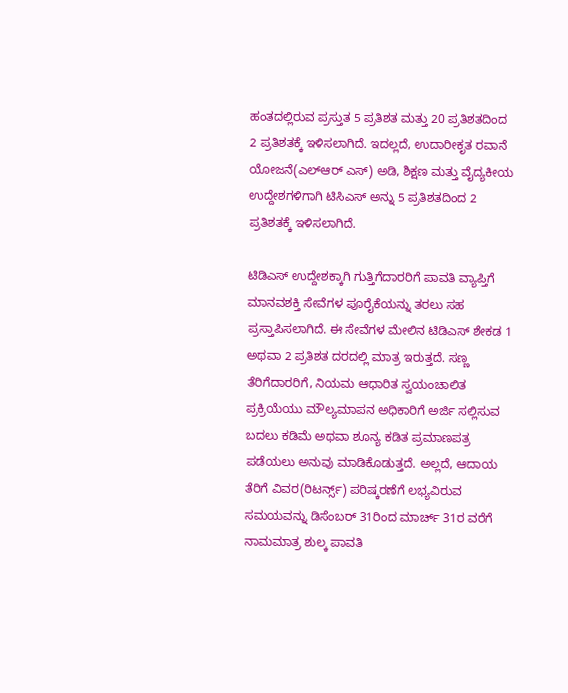ಹಂತದಲ್ಲಿರುವ ಪ್ರಸ್ತುತ 5 ಪ್ರತಿಶತ ಮತ್ತು 20 ಪ್ರತಿಶತದಿಂದ 2 ಪ್ರತಿಶತಕ್ಕೆ ಇಳಿಸಲಾಗಿದೆ. ಇದಲ್ಲದೆ, ಉದಾರೀಕೃತ ರವಾನೆ ಯೋಜನೆ(ಎಲ್‌ಆರ್ ‌ಎಸ್) ಅಡಿ, ಶಿಕ್ಷಣ ಮತ್ತು ವೈದ್ಯಕೀಯ ಉದ್ದೇಶಗಳಿಗಾಗಿ ಟಿಸಿಎಸ್ ಅನ್ನು 5 ಪ್ರತಿಶತದಿಂದ 2 ಪ್ರತಿಶತಕ್ಕೆ ಇಳಿಸಲಾಗಿದೆ.

ಟಿಡಿಎಸ್ ಉದ್ದೇಶಕ್ಕಾಗಿ ಗುತ್ತಿಗೆದಾರರಿಗೆ ಪಾವತಿ ವ್ಯಾಪ್ತಿಗೆ ಮಾನವಶಕ್ತಿ ಸೇವೆಗಳ ಪೂರೈಕೆಯನ್ನು ತರಲು ಸಹ ಪ್ರಸ್ತಾಪಿಸಲಾಗಿದೆ. ಈ ಸೇವೆಗಳ ಮೇಲಿನ ಟಿಡಿಎಸ್ ಶೇಕಡ 1 ಅಥವಾ 2 ಪ್ರತಿಶತ ದರದಲ್ಲಿ ಮಾತ್ರ ಇರುತ್ತದೆ. ಸಣ್ಣ ತೆರಿಗೆದಾರರಿಗೆ, ನಿಯಮ ಆಧಾರಿತ ಸ್ವಯಂಚಾಲಿತ ಪ್ರಕ್ರಿಯೆಯು ಮೌಲ್ಯಮಾಪನ ಅಧಿಕಾರಿಗೆ ಅರ್ಜಿ ಸಲ್ಲಿಸುವ ಬದಲು ಕಡಿಮೆ ಅಥವಾ ಶೂನ್ಯ ಕಡಿತ ಪ್ರಮಾಣಪತ್ರ ಪಡೆಯಲು ಅನುವು ಮಾಡಿಕೊಡುತ್ತದೆ. ಅಲ್ಲದೆ, ಆದಾಯ ತೆರಿಗೆ ವಿವರ(ರಿಟರ್ನ್ಸ್) ಪರಿಷ್ಕರಣೆಗೆ ಲಭ್ಯವಿರುವ ಸಮಯವನ್ನು ಡಿಸೆಂಬರ್ 31ರಿಂದ ಮಾರ್ಚ್ 31ರ ವರೆಗೆ ನಾಮಮಾತ್ರ ಶುಲ್ಕ ಪಾವತಿ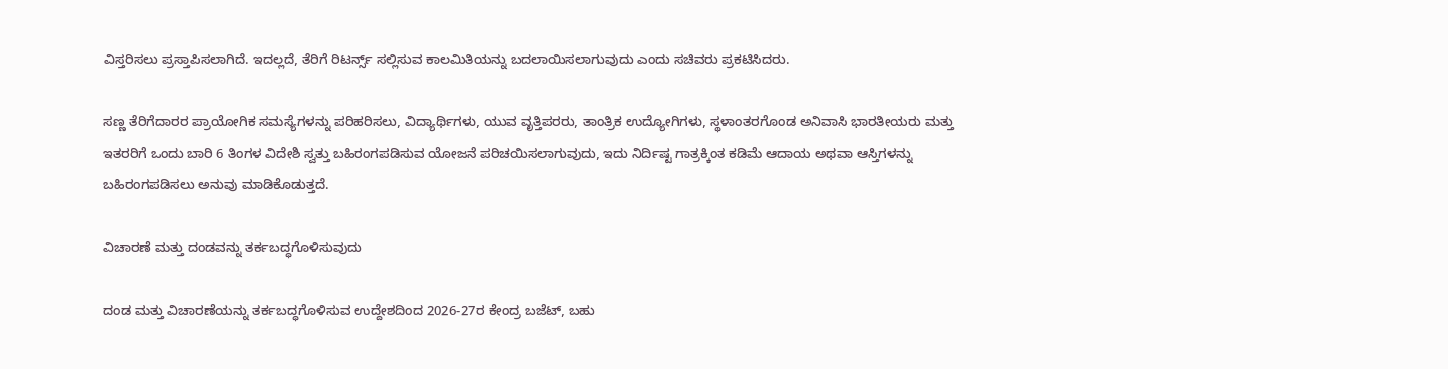ವಿಸ್ತರಿಸಲು ಪ್ರಸ್ತಾಪಿಸಲಾಗಿದೆ. ಇದಲ್ಲದೆ, ತೆರಿಗೆ ರಿಟರ್ನ್ಸ್ ಸಲ್ಲಿಸುವ ಕಾಲಮಿತಿಯನ್ನು ಬದಲಾಯಿಸಲಾಗುವುದು ಎಂದು ಸಚಿವರು ಪ್ರಕಟಿಸಿದರು.

ಸಣ್ಣ ತೆರಿಗೆದಾರರ ಪ್ರಾಯೋಗಿಕ ಸಮಸ್ಯೆಗಳನ್ನು ಪರಿಹರಿಸಲು, ವಿದ್ಯಾರ್ಥಿಗಳು, ಯುವ ವೃತ್ತಿಪರರು, ತಾಂತ್ರಿಕ ಉದ್ಯೋಗಿಗಳು, ಸ್ಥಳಾಂತರಗೊಂಡ ಅನಿವಾಸಿ ಭಾರತೀಯರು ಮತ್ತು ಇತರರಿಗೆ ಒಂದು ಬಾರಿ 6 ತಿಂಗಳ ವಿದೇಶಿ ಸ್ವತ್ತು ಬಹಿರಂಗಪಡಿಸುವ ಯೋಜನೆ ಪರಿಚಯಿಸಲಾಗುವುದು, ಇದು ನಿರ್ದಿಷ್ಟ ಗಾತ್ರಕ್ಕಿಂತ ಕಡಿಮೆ ಆದಾಯ ಅಥವಾ ಆಸ್ತಿಗಳನ್ನು ಬಹಿರಂಗಪಡಿಸಲು ಅನುವು ಮಾಡಿಕೊಡುತ್ತದೆ.

ವಿಚಾರಣೆ ಮತ್ತು ದಂಡವನ್ನು ತರ್ಕಬದ್ಧಗೊಳಿಸುವುದು

ದಂಡ ಮತ್ತು ವಿಚಾರಣೆಯನ್ನು ತರ್ಕಬದ್ಧಗೊಳಿಸುವ ಉದ್ದೇಶದಿಂದ 2026-27ರ ಕೇಂದ್ರ ಬಜೆಟ್, ಬಹು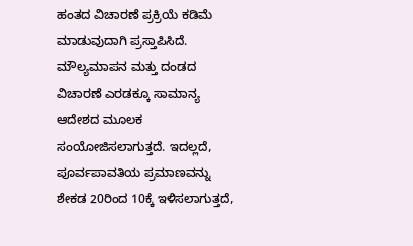ಹಂತದ ವಿಚಾರಣೆ ಪ್ರಕ್ರಿಯೆ ಕಡಿಮೆ ಮಾಡುವುದಾಗಿ ಪ್ರಸ್ತಾಪಿಸಿದೆ. ಮೌಲ್ಯಮಾಪನ ಮತ್ತು ದಂಡದ ವಿಚಾರಣೆ ಎರಡಕ್ಕೂ ಸಾಮಾನ್ಯ ಆದೇಶದ ಮೂಲಕ ಸಂಯೋಜಿಸಲಾಗುತ್ತದೆ. ಇದಲ್ಲದೆ, ಪೂರ್ವಪಾವತಿಯ ಪ್ರಮಾಣವನ್ನು ಶೇಕಡ 20ರಿಂದ 10ಕ್ಕೆ ಇಳಿಸಲಾಗುತ್ತದೆ,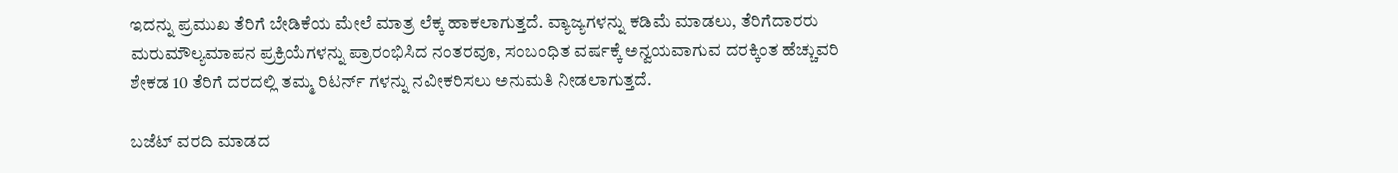ಇದನ್ನು ಪ್ರಮುಖ ತೆರಿಗೆ ಬೇಡಿಕೆಯ ಮೇಲೆ ಮಾತ್ರ ಲೆಕ್ಕ ಹಾಕಲಾಗುತ್ತದೆ. ವ್ಯಾಜ್ಯಗಳನ್ನು ಕಡಿಮೆ ಮಾಡಲು, ತೆರಿಗೆದಾರರು ಮರುಮೌಲ್ಯಮಾಪನ ಪ್ರಕ್ರಿಯೆಗಳನ್ನು ಪ್ರಾರಂಭಿಸಿದ ನಂತರವೂ, ಸಂಬಂಧಿತ ವರ್ಷಕ್ಕೆ ಅನ್ವಯವಾಗುವ ದರಕ್ಕಿಂತ ಹೆಚ್ಚುವರಿ ಶೇಕಡ 10 ತೆರಿಗೆ ದರದಲ್ಲಿ ತಮ್ಮ ರಿಟರ್ನ್ ‌ಗಳನ್ನು ನವೀಕರಿಸಲು ಅನುಮತಿ ನೀಡಲಾಗುತ್ತದೆ.

ಬಜೆಟ್ ವರದಿ ಮಾಡದ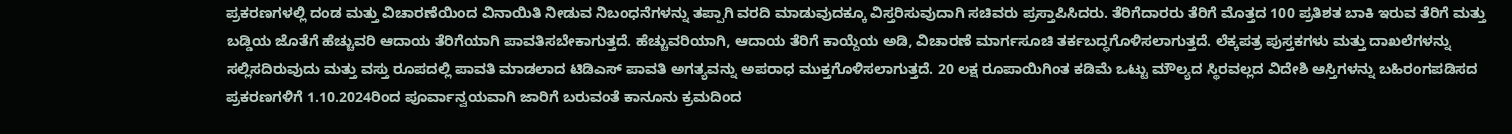ಪ್ರಕರಣಗಳಲ್ಲಿ ದಂಡ ಮತ್ತು ವಿಚಾರಣೆಯಿಂದ ವಿನಾಯಿತಿ ನೀಡುವ ನಿಬಂಧನೆಗಳನ್ನು ತಪ್ಪಾಗಿ ವರದಿ ಮಾಡುವುದಕ್ಕೂ ವಿಸ್ತರಿಸುವುದಾಗಿ ಸಚಿವರು ಪ್ರಸ್ತಾಪಿಸಿದರು. ತೆರಿಗೆದಾರರು ತೆರಿಗೆ ಮೊತ್ತದ 100 ಪ್ರತಿಶತ ಬಾಕಿ ಇರುವ ತೆರಿಗೆ ಮತ್ತು ಬಡ್ಡಿಯ ಜೊತೆಗೆ ಹೆಚ್ಚುವರಿ ಆದಾಯ ತೆರಿಗೆಯಾಗಿ ಪಾವತಿಸಬೇಕಾಗುತ್ತದೆ. ಹೆಚ್ಚುವರಿಯಾಗಿ, ಆದಾಯ ತೆರಿಗೆ ಕಾಯ್ದೆಯ ಅಡಿ, ವಿಚಾರಣೆ ಮಾರ್ಗಸೂಚಿ ತರ್ಕಬದ್ಧಗೊಳಿಸಲಾಗುತ್ತದೆ. ಲೆಕ್ಕಪತ್ರ ಪುಸ್ತಕಗಳು ಮತ್ತು ದಾಖಲೆಗಳನ್ನು ಸಲ್ಲಿಸದಿರುವುದು ಮತ್ತು ವಸ್ತು ರೂಪದಲ್ಲಿ ಪಾವತಿ ಮಾಡಲಾದ ಟಿಡಿಎಸ್ ಪಾವತಿ ಅಗತ್ಯವನ್ನು ಅಪರಾಧ ಮುಕ್ತಗೊಳಿಸಲಾಗುತ್ತದೆ. 20 ಲಕ್ಷ ರೂಪಾಯಿಗಿಂತ ಕಡಿಮೆ ಒಟ್ಟು ಮೌಲ್ಯದ ಸ್ಥಿರವಲ್ಲದ ವಿದೇಶಿ ಆಸ್ತಿಗಳನ್ನು ಬಹಿರಂಗಪಡಿಸದ ಪ್ರಕರಣಗಳಿಗೆ 1.10.2024ರಿಂದ ಪೂರ್ವಾನ್ವಯವಾಗಿ ಜಾರಿಗೆ ಬರುವಂತೆ ಕಾನೂನು ಕ್ರಮದಿಂದ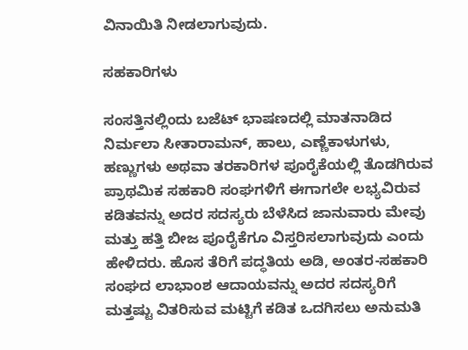ವಿನಾಯಿತಿ ನೀಡಲಾಗುವುದು.

ಸಹಕಾರಿಗಳು

ಸಂಸತ್ತಿನಲ್ಲಿಂದು ಬಜೆಟ್ ಭಾಷಣದಲ್ಲಿ ಮಾತನಾಡಿದ ನಿರ್ಮಲಾ ಸೀತಾರಾಮನ್, ಹಾಲು, ಎಣ್ಣೆಕಾಳುಗಳು, ಹಣ್ಣುಗಳು ಅಥವಾ ತರಕಾರಿಗಳ ಪೂರೈಕೆಯಲ್ಲಿ ತೊಡಗಿರುವ ಪ್ರಾಥಮಿಕ ಸಹಕಾರಿ ಸಂಘಗಳಿಗೆ ಈಗಾಗಲೇ ಲಭ್ಯವಿರುವ ಕಡಿತವನ್ನು ಅದರ ಸದಸ್ಯರು ಬೆಳೆಸಿದ ಜಾನುವಾರು ಮೇವು ಮತ್ತು ಹತ್ತಿ ಬೀಜ ಪೂರೈಕೆಗೂ ವಿಸ್ತರಿಸಲಾಗುವುದು ಎಂದು ಹೇಳಿದರು. ಹೊಸ ತೆರಿಗೆ ಪದ್ಧತಿಯ ಅಡಿ, ಅಂತರ-ಸಹಕಾರಿ ಸಂಘದ ಲಾಭಾಂಶ ಆದಾಯವನ್ನು ಅದರ ಸದಸ್ಯರಿಗೆ ಮತ್ತಷ್ಟು ವಿತರಿಸುವ ಮಟ್ಟಿಗೆ ಕಡಿತ ಒದಗಿಸಲು ಅನುಮತಿ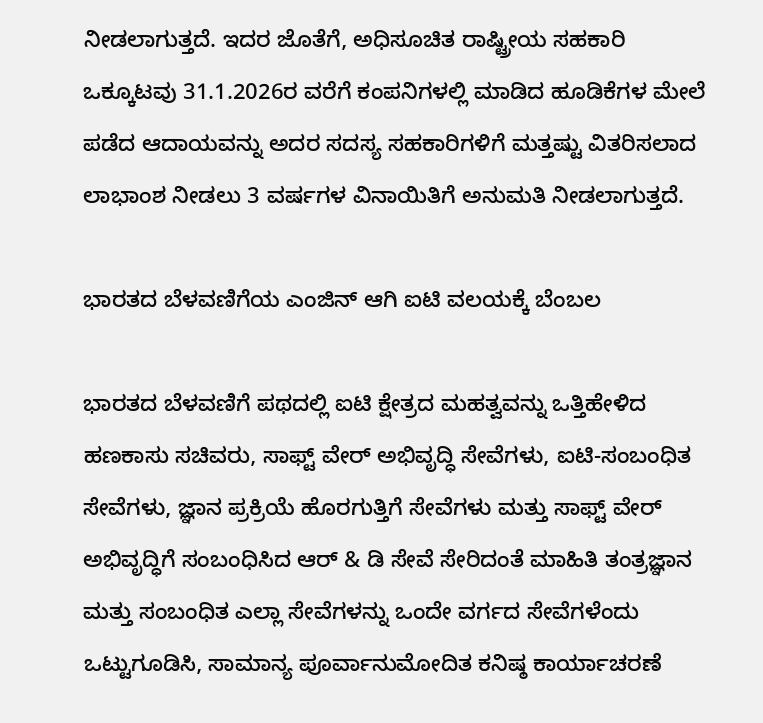ನೀಡಲಾಗುತ್ತದೆ. ಇದರ ಜೊತೆಗೆ, ಅಧಿಸೂಚಿತ ರಾಷ್ಟ್ರೀಯ ಸಹಕಾರಿ ಒಕ್ಕೂಟವು 31.1.2026ರ ವರೆಗೆ ಕಂಪನಿಗಳಲ್ಲಿ ಮಾಡಿದ ಹೂಡಿಕೆಗಳ ಮೇಲೆ ಪಡೆದ ಆದಾಯವನ್ನು ಅದರ ಸದಸ್ಯ ಸಹಕಾರಿಗಳಿಗೆ ಮತ್ತಷ್ಟು ವಿತರಿಸಲಾದ ಲಾಭಾಂಶ ನೀಡಲು 3 ವರ್ಷಗಳ ವಿನಾಯಿತಿಗೆ ಅನುಮತಿ ನೀಡಲಾಗುತ್ತದೆ.

ಭಾರತದ ಬೆಳವಣಿಗೆಯ ಎಂಜಿನ್ ಆಗಿ ಐಟಿ ವಲಯಕ್ಕೆ ಬೆಂಬಲ

ಭಾರತದ ಬೆಳವಣಿಗೆ ಪಥದಲ್ಲಿ ಐಟಿ ಕ್ಷೇತ್ರದ ಮಹತ್ವವನ್ನು ಒತ್ತಿಹೇಳಿದ ಹಣಕಾಸು ಸಚಿವರು, ಸಾಫ್ಟ್ ‌ವೇರ್ ಅಭಿವೃದ್ಧಿ ಸೇವೆಗಳು, ಐಟಿ-ಸಂಬಂಧಿತ ಸೇವೆಗಳು, ಜ್ಞಾನ ಪ್ರಕ್ರಿಯೆ ಹೊರಗುತ್ತಿಗೆ ಸೇವೆಗಳು ಮತ್ತು ಸಾಫ್ಟ್ ‌ವೇರ್ ಅಭಿವೃದ್ಧಿಗೆ ಸಂಬಂಧಿಸಿದ ಆರ್ & ಡಿ ಸೇವೆ ಸೇರಿದಂತೆ ಮಾಹಿತಿ ತಂತ್ರಜ್ಞಾನ ಮತ್ತು ಸಂಬಂಧಿತ ಎಲ್ಲಾ ಸೇವೆಗಳನ್ನು ಒಂದೇ ವರ್ಗದ ಸೇವೆಗಳೆಂದು ಒಟ್ಟುಗೂಡಿಸಿ, ಸಾಮಾನ್ಯ ಪೂರ್ವಾನುಮೋದಿತ ಕನಿಷ್ಠ ಕಾರ್ಯಾಚರಣೆ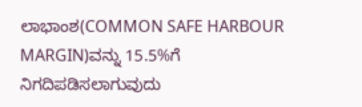ಲಾಭಾಂಶ(COMMON SAFE HARBOUR MARGIN)ವನ್ನು 15.5%ಗೆ ನಿಗದಿಪಡಿಸಲಾಗುವುದು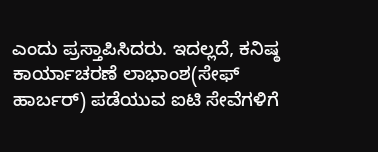ಎಂದು ಪ್ರಸ್ತಾಪಿಸಿದರು. ಇದಲ್ಲದೆ, ಕನಿಷ್ಠ ಕಾರ್ಯಾಚರಣೆ ಲಾಭಾಂಶ(ಸೇಫ್ ಹಾರ್ಬರ್) ಪಡೆಯುವ ಐಟಿ ಸೇವೆಗಳಿಗೆ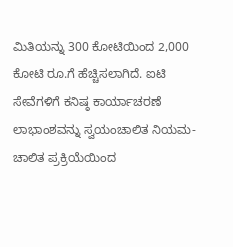ಮಿತಿಯನ್ನು 300 ಕೋಟಿಯಿಂದ 2,000 ಕೋಟಿ ರೂ.ಗೆ ಹೆಚ್ಚಿಸಲಾಗಿದೆ. ಐಟಿ ಸೇವೆಗಳಿಗೆ ಕನಿಷ್ಠ ಕಾರ್ಯಾಚರಣೆ ಲಾಭಾಂಶವನ್ನು ಸ್ವಯಂಚಾಲಿತ ನಿಯಮ-ಚಾಲಿತ ಪ್ರಕ್ರಿಯೆಯಿಂದ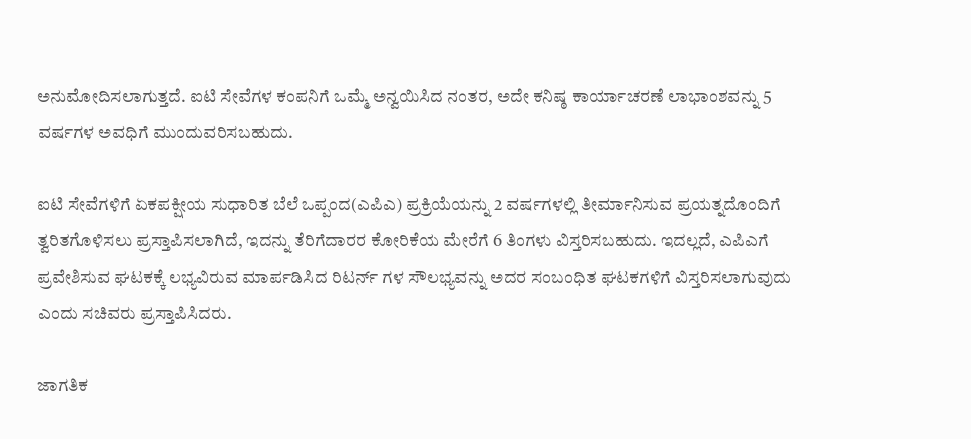ಅನುಮೋದಿಸಲಾಗುತ್ತದೆ. ಐಟಿ ಸೇವೆಗಳ ಕಂಪನಿಗೆ ಒಮ್ಮೆ ಅನ್ವಯಿಸಿದ ನಂತರ, ಅದೇ ಕನಿಷ್ಠ ಕಾರ್ಯಾಚರಣೆ ಲಾಭಾಂಶವನ್ನು 5 ವರ್ಷಗಳ ಅವಧಿಗೆ ಮುಂದುವರಿಸಬಹುದು.

ಐಟಿ ಸೇವೆಗಳಿಗೆ ಏಕಪಕ್ಷೀಯ ಸುಧಾರಿತ ಬೆಲೆ ಒಪ್ಪಂದ(ಎಪಿಎ) ಪ್ರಕ್ರಿಯೆಯನ್ನು 2 ವರ್ಷಗಳಲ್ಲಿ ತೀರ್ಮಾನಿಸುವ ಪ್ರಯತ್ನದೊಂದಿಗೆ ತ್ವರಿತಗೊಳಿಸಲು ಪ್ರಸ್ತಾಪಿಸಲಾಗಿದೆ, ಇದನ್ನು ತೆರಿಗೆದಾರರ ಕೋರಿಕೆಯ ಮೇರೆಗೆ 6 ತಿಂಗಳು ವಿಸ್ತರಿಸಬಹುದು. ಇದಲ್ಲದೆ, ಎಪಿಎಗೆ ಪ್ರವೇಶಿಸುವ ಘಟಕಕ್ಕೆ ಲಭ್ಯವಿರುವ ಮಾರ್ಪಡಿಸಿದ ರಿಟರ್ನ್ ‌ಗಳ ಸೌಲಭ್ಯವನ್ನು ಅದರ ಸಂಬಂಧಿತ ಘಟಕಗಳಿಗೆ ವಿಸ್ತರಿಸಲಾಗುವುದು ಎಂದು ಸಚಿವರು ಪ್ರಸ್ತಾಪಿಸಿದರು.

ಜಾಗತಿಕ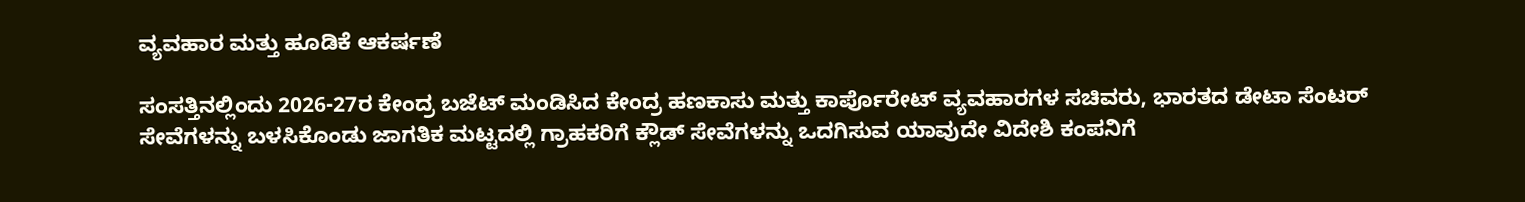ವ್ಯವಹಾರ ಮತ್ತು ಹೂಡಿಕೆ ಆಕರ್ಷಣೆ

ಸಂಸತ್ತಿನಲ್ಲಿಂದು 2026-27ರ ಕೇಂದ್ರ ಬಜೆಟ್ ಮಂಡಿಸಿದ ಕೇಂದ್ರ ಹಣಕಾಸು ಮತ್ತು ಕಾರ್ಪೊರೇಟ್ ವ್ಯವಹಾರಗಳ ಸಚಿವರು, ಭಾರತದ ಡೇಟಾ ಸೆಂಟರ್ ಸೇವೆಗಳನ್ನು ಬಳಸಿಕೊಂಡು ಜಾಗತಿಕ ಮಟ್ಟದಲ್ಲಿ ಗ್ರಾಹಕರಿಗೆ ಕ್ಲೌಡ್ ಸೇವೆಗಳನ್ನು ಒದಗಿಸುವ ಯಾವುದೇ ವಿದೇಶಿ ಕಂಪನಿಗೆ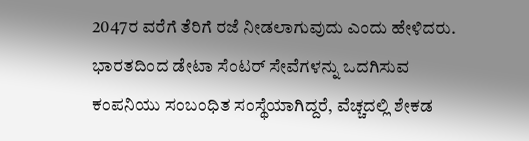2047ರ ವರೆಗೆ ತೆರಿಗೆ ರಜೆ ನೀಡಲಾಗುವುದು ಎಂದು ಹೇಳಿದರು. ಭಾರತದಿಂದ ಡೇಟಾ ಸೆಂಟರ್ ಸೇವೆಗಳನ್ನು ಒದಗಿಸುವ ಕಂಪನಿಯು ಸಂಬಂಧಿತ ಸಂಸ್ಥೆಯಾಗಿದ್ದರೆ, ವೆಚ್ಚದಲ್ಲಿ ಶೇಕಡ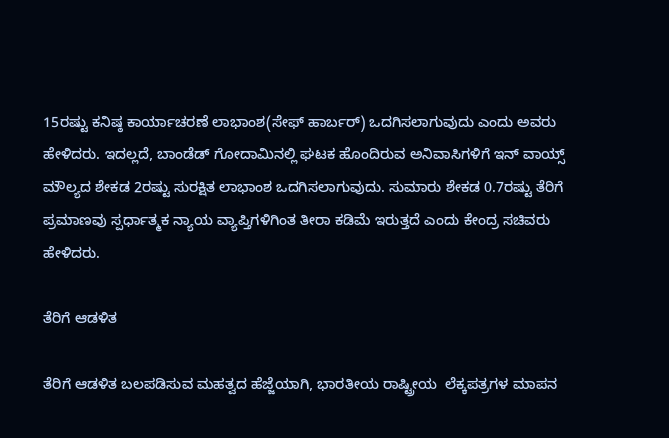15ರಷ್ಟು ಕನಿಷ್ಠ ಕಾರ್ಯಾಚರಣೆ ಲಾಭಾಂಶ(ಸೇಫ್ ಹಾರ್ಬರ್) ಒದಗಿಸಲಾಗುವುದು ಎಂದು ಅವರು ಹೇಳಿದರು. ಇದಲ್ಲದೆ, ಬಾಂಡೆಡ್ ಗೋದಾಮಿನಲ್ಲಿ ಘಟಕ ಹೊಂದಿರುವ ಅನಿವಾಸಿಗಳಿಗೆ ಇನ್ ‌ವಾಯ್ಸ್ ಮೌಲ್ಯದ ಶೇಕಡ 2ರಷ್ಟು ಸುರಕ್ಷಿತ ಲಾಭಾಂಶ ಒದಗಿಸಲಾಗುವುದು. ಸುಮಾರು ಶೇಕಡ 0.7ರಷ್ಟು ತೆರಿಗೆ ಪ್ರಮಾಣವು ಸ್ಪರ್ಧಾತ್ಮಕ ನ್ಯಾಯ ವ್ಯಾಪ್ತಿಗಳಿಗಿಂತ ತೀರಾ ಕಡಿಮೆ ಇರುತ್ತದೆ ಎಂದು ಕೇಂದ್ರ ಸಚಿವರು ಹೇಳಿದರು.

ತೆರಿಗೆ ಆಡಳಿತ

ತೆರಿಗೆ ಆಡಳಿತ ಬಲಪಡಿಸುವ ಮಹತ್ವದ ಹೆಜ್ಜೆಯಾಗಿ, ಭಾರತೀಯ ರಾಷ್ಟ್ರೀಯ  ಲೆಕ್ಕಪತ್ರಗಳ ಮಾಪನ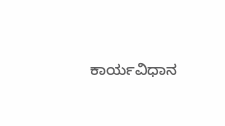ಕಾರ್ಯವಿಧಾನ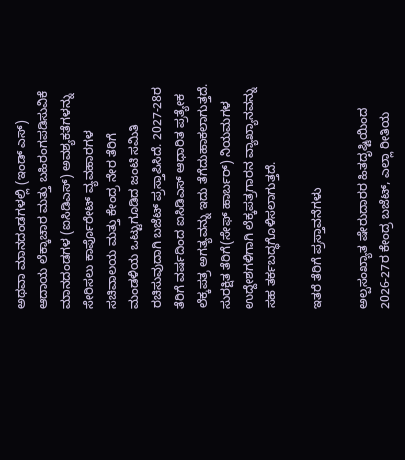ಅಥವಾ ಮಾನದಂಡಗಳಲ್ಲಿ (ಇಂಡ್ ಎಸ್) ಆದಾಯ ಲೆಕ್ಕಾಚಾರ ಮತ್ತು ಬಹಿರಂಗಪಡಿಸುವಿಕೆ ಮಾನದಂಡಗಳ (ಐಸಿಡಿಎಸ್) ಅವಶ್ಯಕತೆಗಳನ್ನು ಸೇರಿಸಲು ಕಾರ್ಪೊರೇಟ್ ವ್ಯವಹಾರಗಳ ಸಚಿವಾಲಯ ಮತ್ತು ಕೇಂದ್ರ ನೇರ ತೆರಿಗೆ ಮಂಡಳಿಯ ಒಟ್ಟುಗೂಡಿದ ಜಂಟಿ ಸಮಿತಿ ರಚಿಸುವುದಾಗಿ ಬಜೆಟ್ ಪ್ರಸ್ತಾಪಿಸಿದೆ. 2027-28ರ ತೆರಿಗೆ ವರ್ಷದಿಂದ ಐಸಿಡಿಎಸ್ ಆಧಾರಿತ ಪ್ರತ್ಯೇಕ ಲೆಕ್ಕಪತ್ರ ಅಗತ್ಯವನ್ನು ಇದು ತೆಗೆದುಹಾಕಲಾಗುತ್ತದೆ. ಸುರಕ್ಷಿತ ತೆರಿಗೆ(ಸೇಫ್ ಹಾರ್ಬರ್) ನಿಯಮಗಳ ಉದ್ದೇಶಗಳಿಗಾಗಿ ಲೆಕ್ಕಪತ್ರಗಾರನ ವ್ಯಾಖ್ಯಾನವನ್ನು ಸಹ ತರ್ಕಬದ್ಧಗೊಳಿಸಲಾಗುತ್ತದೆ.

ಇತರೆ ತೆರಿಗೆ ಪ್ರಸ್ತಾವನೆಗಳು

ಅಲ್ಪಸಂಖ್ಯಾತ ಷೇರುದಾರರ ಹಿತದೃಷ್ಟಿಯಿಂದ 2026-27ರ ಕೇಂದ್ರ ಬಜೆಟ್, ಎಲ್ಲಾ ರೀತಿಯ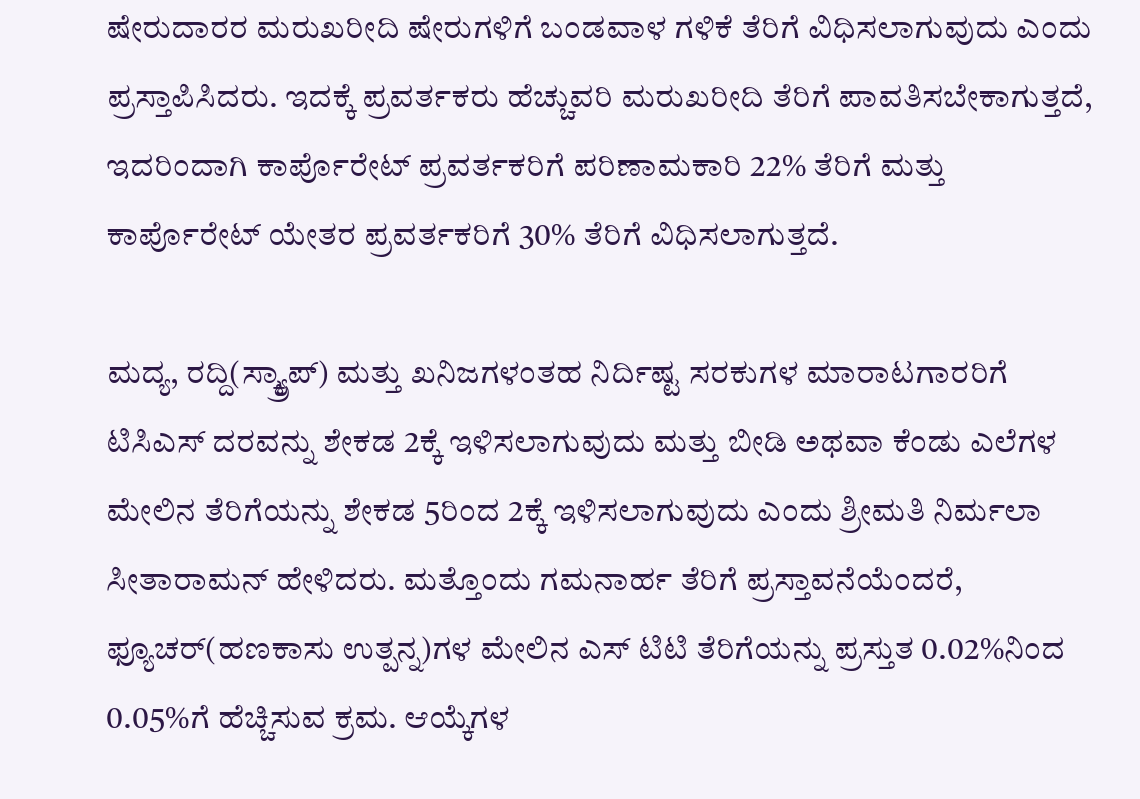ಷೇರುದಾರರ ಮರುಖರೀದಿ ಷೇರುಗಳಿಗೆ ಬಂಡವಾಳ ಗಳಿಕೆ ತೆರಿಗೆ ವಿಧಿಸಲಾಗುವುದು ಎಂದು ಪ್ರಸ್ತಾಪಿಸಿದರು. ಇದಕ್ಕೆ ಪ್ರವರ್ತಕರು ಹೆಚ್ಚುವರಿ ಮರುಖರೀದಿ ತೆರಿಗೆ ಪಾವತಿಸಬೇಕಾಗುತ್ತದೆ, ಇದರಿಂದಾಗಿ ಕಾರ್ಪೊರೇಟ್ ಪ್ರವರ್ತಕರಿಗೆ ಪರಿಣಾಮಕಾರಿ 22% ತೆರಿಗೆ ಮತ್ತು ಕಾರ್ಪೊರೇಟ್ ಯೇತರ ಪ್ರವರ್ತಕರಿಗೆ 30% ತೆರಿಗೆ ವಿಧಿಸಲಾಗುತ್ತದೆ.

ಮದ್ಯ, ರದ್ದಿ(ಸ್ಕ್ರ್ಯಾಪ್) ಮತ್ತು ಖನಿಜಗಳಂತಹ ನಿರ್ದಿಷ್ಟ ಸರಕುಗಳ ಮಾರಾಟಗಾರರಿಗೆ ಟಿಸಿಎಸ್ ದರವನ್ನು ಶೇಕಡ 2ಕ್ಕೆ ಇಳಿಸಲಾಗುವುದು ಮತ್ತು ಬೀಡಿ ಅಥವಾ ಕೆಂಡು ಎಲೆಗಳ ಮೇಲಿನ ತೆರಿಗೆಯನ್ನು ಶೇಕಡ 5ರಿಂದ 2ಕ್ಕೆ ಇಳಿಸಲಾಗುವುದು ಎಂದು ಶ್ರೀಮತಿ ನಿರ್ಮಲಾ ಸೀತಾರಾಮನ್ ಹೇಳಿದರು. ಮತ್ತೊಂದು ಗಮನಾರ್ಹ ತೆರಿಗೆ ಪ್ರಸ್ತಾವನೆಯೆಂದರೆ, ಫ್ಯೂಚರ್(ಹಣಕಾಸು ಉತ್ಪನ್ನ)ಗಳ ಮೇಲಿನ ಎಸ್ ‌ಟಿಟಿ ತೆರಿಗೆಯನ್ನು ಪ್ರಸ್ತುತ 0.02%ನಿಂದ 0.05%ಗೆ ಹೆಚ್ಚಿಸುವ ಕ್ರಮ. ಆಯ್ಕೆಗಳ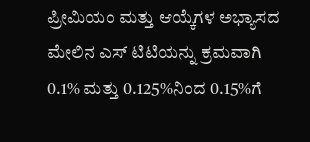ಪ್ರೀಮಿಯಂ ಮತ್ತು ಆಯ್ಕೆಗಳ ಅಭ್ಯಾಸದ ಮೇಲಿನ ಎಸ್ ‌ಟಿಟಿಯನ್ನು ಕ್ರಮವಾಗಿ 0.1% ಮತ್ತು 0.125%ನಿಂದ 0.15%ಗೆ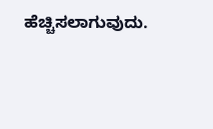ಹೆಚ್ಚಿಸಲಾಗುವುದು.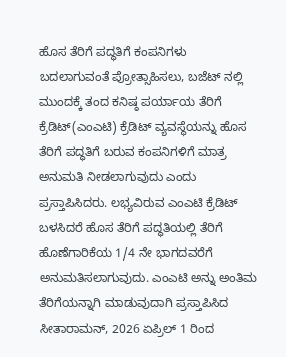ಹೊಸ ತೆರಿಗೆ ಪದ್ಧತಿಗೆ ಕಂಪನಿಗಳು ಬದಲಾಗುವಂತೆ ಪ್ರೋತ್ಸಾಹಿಸಲು, ಬಜೆಟ್ ‌ನಲ್ಲಿ ಮುಂದಕ್ಕೆ ತಂದ ಕನಿಷ್ಠ ಪರ್ಯಾಯ ತೆರಿಗೆ ಕ್ರೆಡಿಟ್(ಎಂಎಟಿ) ಕ್ರೆಡಿಟ್ ವ್ಯವಸ್ಥೆಯನ್ನು ಹೊಸ ತೆರಿಗೆ ಪದ್ಧತಿಗೆ ಬರುವ ಕಂಪನಿಗಳಿಗೆ ಮಾತ್ರ ಅನುಮತಿ ನೀಡಲಾಗುವುದು ಎಂದು ಪ್ರಸ್ತಾಪಿಸಿದರು. ಲಭ್ಯವಿರುವ ಎಂಎಟಿ ಕ್ರೆಡಿಟ್ ಬಳಸಿದರೆ ಹೊಸ ತೆರಿಗೆ ಪದ್ಧತಿಯಲ್ಲಿ ತೆರಿಗೆ ಹೊಣೆಗಾರಿಕೆಯ 1/4 ನೇ ಭಾಗದವರೆಗೆ ಅನುಮತಿಸಲಾಗುವುದು. ಎಂಎಟಿ ಅನ್ನು ಅಂತಿಮ ತೆರಿಗೆಯನ್ನಾಗಿ ಮಾಡುವುದಾಗಿ ಪ್ರಸ್ತಾಪಿಸಿದ ಸೀತಾರಾಮನ್, 2026 ಏಪ್ರಿಲ್ 1 ರಿಂದ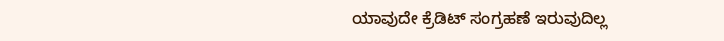ಯಾವುದೇ ಕ್ರೆಡಿಟ್ ಸಂಗ್ರಹಣೆ ಇರುವುದಿಲ್ಲ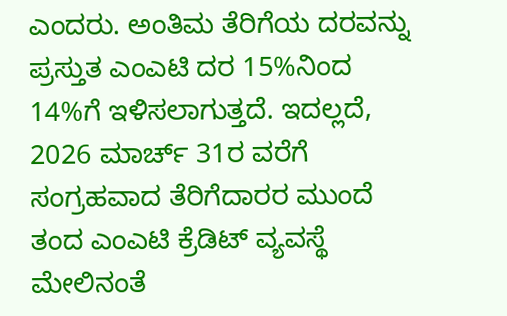ಎಂದರು. ಅಂತಿಮ ತೆರಿಗೆಯ ದರವನ್ನು ಪ್ರಸ್ತುತ ಎಂಎಟಿ ದರ 15%ನಿಂದ 14%ಗೆ ಇಳಿಸಲಾಗುತ್ತದೆ. ಇದಲ್ಲದೆ, 2026 ಮಾರ್ಚ್ 31ರ ವರೆಗೆ ಸಂಗ್ರಹವಾದ ತೆರಿಗೆದಾರರ ಮುಂದೆ ತಂದ ಎಂಎಟಿ ಕ್ರೆಡಿಟ್ ವ್ಯವಸ್ಥೆ ಮೇಲಿನಂತೆ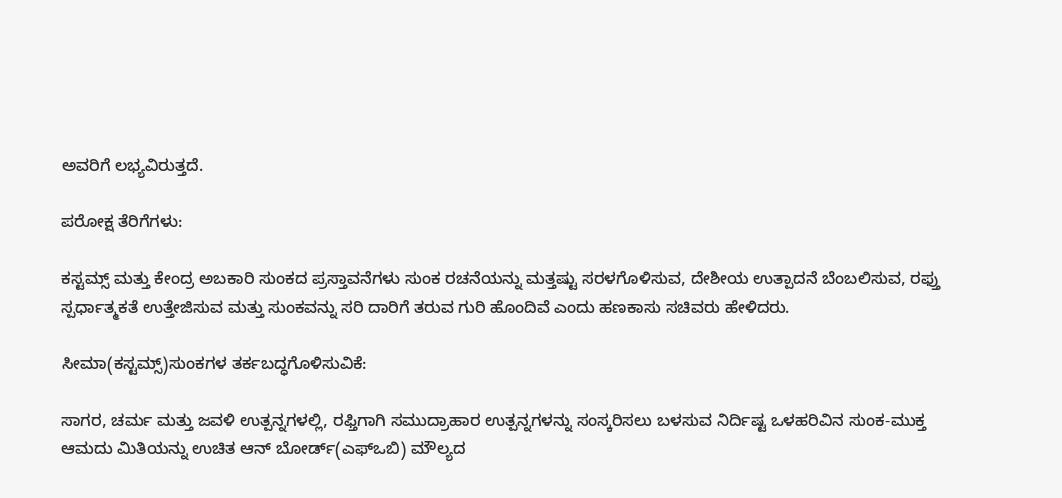ಅವರಿಗೆ ಲಭ್ಯವಿರುತ್ತದೆ.

ಪರೋಕ್ಷ ತೆರಿಗೆಗಳು:

ಕಸ್ಟಮ್ಸ್ ಮತ್ತು ಕೇಂದ್ರ ಅಬಕಾರಿ ಸುಂಕದ ಪ್ರಸ್ತಾವನೆಗಳು ಸುಂಕ ರಚನೆಯನ್ನು ಮತ್ತಷ್ಟು ಸರಳಗೊಳಿಸುವ, ದೇಶೀಯ ಉತ್ಪಾದನೆ ಬೆಂಬಲಿಸುವ, ರಫ್ತು ಸ್ಪರ್ಧಾತ್ಮಕತೆ ಉತ್ತೇಜಿಸುವ ಮತ್ತು ಸುಂಕವನ್ನು ಸರಿ ದಾರಿಗೆ ತರುವ ಗುರಿ ಹೊಂದಿವೆ ಎಂದು ಹಣಕಾಸು ಸಚಿವರು ಹೇಳಿದರು.

ಸೀಮಾ(ಕಸ್ಟಮ್ಸ್)ಸುಂಕಗಳ ತರ್ಕಬದ್ಧಗೊಳಿಸುವಿಕೆ:

ಸಾಗರ, ಚರ್ಮ ಮತ್ತು ಜವಳಿ ಉತ್ಪನ್ನಗಳಲ್ಲಿ, ರಫ್ತಿಗಾಗಿ ಸಮುದ್ರಾಹಾರ ಉತ್ಪನ್ನಗಳನ್ನು ಸಂಸ್ಕರಿಸಲು ಬಳಸುವ ನಿರ್ದಿಷ್ಟ ಒಳಹರಿವಿನ ಸುಂಕ-ಮುಕ್ತ ಆಮದು ಮಿತಿಯನ್ನು ಉಚಿತ ಆನ್ ಬೋರ್ಡ್(ಎಫ್ಒಬಿ) ಮೌಲ್ಯದ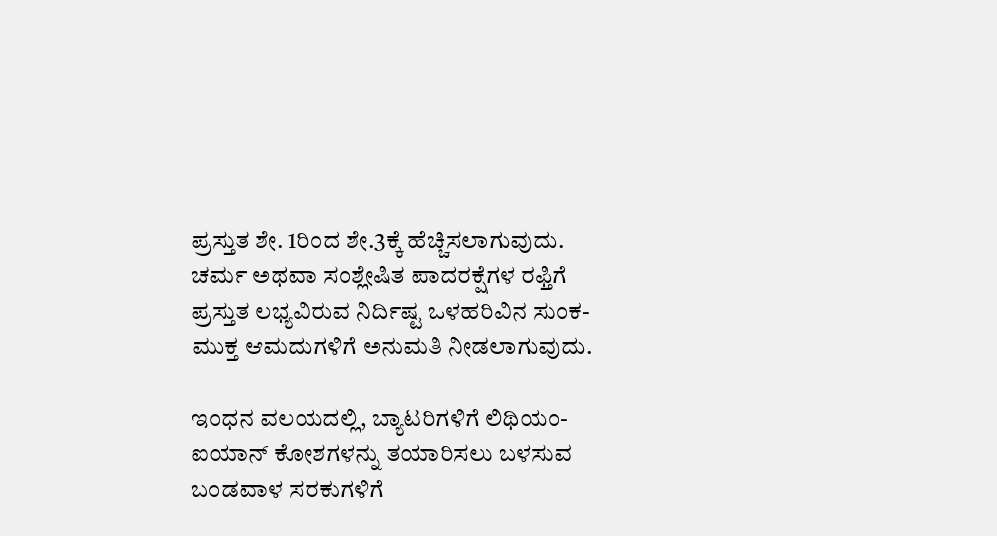ಪ್ರಸ್ತುತ ಶೇ. 1ರಿಂದ ಶೇ.3ಕ್ಕೆ ಹೆಚ್ಚಿಸಲಾಗುವುದು. ಚರ್ಮ ಅಥವಾ ಸಂಶ್ಲೇಷಿತ ಪಾದರಕ್ಷೆಗಳ ರಫ್ತಿಗೆ ಪ್ರಸ್ತುತ ಲಭ್ಯವಿರುವ ನಿರ್ದಿಷ್ಟ ಒಳಹರಿವಿನ ಸುಂಕ-ಮುಕ್ತ ಆಮದುಗಳಿಗೆ ಅನುಮತಿ ನೀಡಲಾಗುವುದು.

ಇಂಧನ ವಲಯದಲ್ಲಿ, ಬ್ಯಾಟರಿಗಳಿಗೆ ಲಿಥಿಯಂ-ಐಯಾನ್ ಕೋಶಗಳನ್ನು ತಯಾರಿಸಲು ಬಳಸುವ ಬಂಡವಾಳ ಸರಕುಗಳಿಗೆ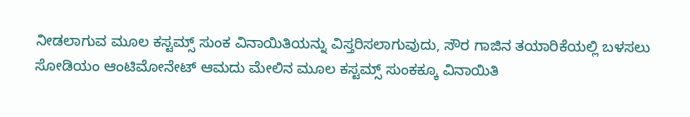ನೀಡಲಾಗುವ ಮೂಲ ಕಸ್ಟಮ್ಸ್ ಸುಂಕ ವಿನಾಯಿತಿಯನ್ನು ವಿಸ್ತರಿಸಲಾಗುವುದು, ಸೌರ ಗಾಜಿನ ತಯಾರಿಕೆಯಲ್ಲಿ ಬಳಸಲು ಸೋಡಿಯಂ ಆಂಟಿಮೋನೇಟ್ ಆಮದು ಮೇಲಿನ ಮೂಲ ಕಸ್ಟಮ್ಸ್ ಸುಂಕಕ್ಕೂ ವಿನಾಯಿತಿ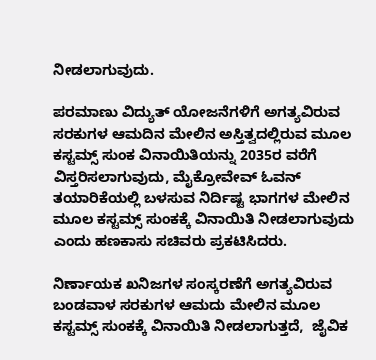ನೀಡಲಾಗುವುದು.

ಪರಮಾಣು ವಿದ್ಯುತ್ ಯೋಜನೆಗಳಿಗೆ ಅಗತ್ಯವಿರುವ ಸರಕುಗಳ ಆಮದಿನ ಮೇಲಿನ ಅಸ್ತಿತ್ವದಲ್ಲಿರುವ ಮೂಲ ಕಸ್ಟಮ್ಸ್ ಸುಂಕ ವಿನಾಯಿತಿಯನ್ನು 2035ರ ವರೆಗೆ ವಿಸ್ತರಿಸಲಾಗುವುದು, ಮೈಕ್ರೋವೇವ್ ಓವನ್ ತಯಾರಿಕೆಯಲ್ಲಿ ಬಳಸುವ ನಿರ್ದಿಷ್ಟ ಭಾಗಗಳ ಮೇಲಿನ ಮೂಲ ಕಸ್ಟಮ್ಸ್ ಸುಂಕಕ್ಕೆ ವಿನಾಯಿತಿ ನೀಡಲಾಗುವುದು ಎಂದು ಹಣಕಾಸು ಸಚಿವರು ಪ್ರಕಟಿಸಿದರು.

ನಿರ್ಣಾಯಕ ಖನಿಜಗಳ ಸಂಸ್ಕರಣೆಗೆ ಅಗತ್ಯವಿರುವ ಬಂಡವಾಳ ಸರಕುಗಳ ಆಮದು ಮೇಲಿನ ಮೂಲ ಕಸ್ಟಮ್ಸ್ ಸುಂಕಕ್ಕೆ ವಿನಾಯಿತಿ ನೀಡಲಾಗುತ್ತದೆ,  ಜೈವಿಕ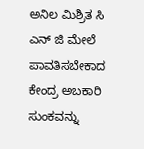ಅನಿಲ ಮಿಶ್ರಿತ ಸಿ ಎನ್ ಜಿ ಮೇಲೆ ಪಾವತಿಸಬೇಕಾದ ಕೇಂದ್ರ ಅಬಕಾರಿ ಸುಂಕವನ್ನು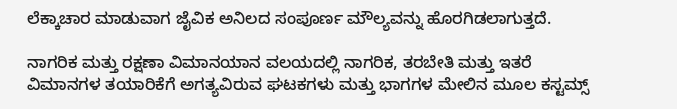ಲೆಕ್ಕಾಚಾರ ಮಾಡುವಾಗ ಜೈವಿಕ ಅನಿಲದ ಸಂಪೂರ್ಣ ಮೌಲ್ಯವನ್ನು ಹೊರಗಿಡಲಾಗುತ್ತದೆ.

ನಾಗರಿಕ ಮತ್ತು ರಕ್ಷಣಾ ವಿಮಾನಯಾನ ವಲಯದಲ್ಲಿ ನಾಗರಿಕ, ತರಬೇತಿ ಮತ್ತು ಇತರೆ ವಿಮಾನಗಳ ತಯಾರಿಕೆಗೆ ಅಗತ್ಯವಿರುವ ಘಟಕಗಳು ಮತ್ತು ಭಾಗಗಳ ಮೇಲಿನ ಮೂಲ ಕಸ್ಟಮ್ಸ್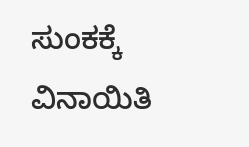ಸುಂಕಕ್ಕೆ ವಿನಾಯಿತಿ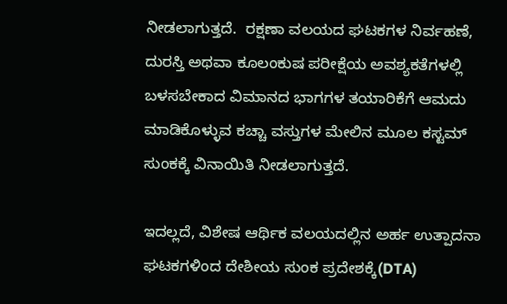ನೀಡಲಾಗುತ್ತದೆ.  ರಕ್ಷಣಾ ವಲಯದ ಘಟಕಗಳ ನಿರ್ವಹಣೆ, ದುರಸ್ತಿ ಅಥವಾ ಕೂಲಂಕುಷ ಪರೀಕ್ಷೆಯ ಅವಶ್ಯಕತೆಗಳಲ್ಲಿ ಬಳಸಬೇಕಾದ ವಿಮಾನದ ಭಾಗಗಳ ತಯಾರಿಕೆಗೆ ಆಮದು ಮಾಡಿಕೊಳ್ಳುವ ಕಚ್ಚಾ ವಸ್ತುಗಳ ಮೇಲಿನ ಮೂಲ ಕಸ್ಟಮ್ ಸುಂಕಕ್ಕೆ ವಿನಾಯಿತಿ ನೀಡಲಾಗುತ್ತದೆ.

ಇದಲ್ಲದೆ, ವಿಶೇಷ ಆರ್ಥಿಕ ವಲಯದಲ್ಲಿನ ಅರ್ಹ ಉತ್ಪಾದನಾ ಘಟಕಗಳಿಂದ ದೇಶೀಯ ಸುಂಕ ಪ್ರದೇಶಕ್ಕೆ(DTA)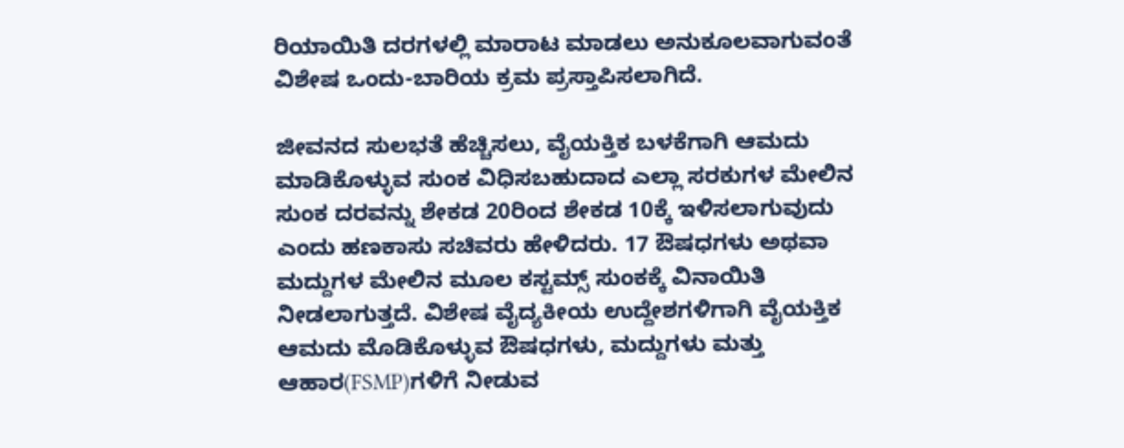ರಿಯಾಯಿತಿ ದರಗಳಲ್ಲಿ ಮಾರಾಟ ಮಾಡಲು ಅನುಕೂಲವಾಗುವಂತೆ ವಿಶೇಷ ಒಂದು-ಬಾರಿಯ ಕ್ರಮ ಪ್ರಸ್ತಾಪಿಸಲಾಗಿದೆ.

ಜೀವನದ ಸುಲಭತೆ ಹೆಚ್ಚಿಸಲು, ವೈಯಕ್ತಿಕ ಬಳಕೆಗಾಗಿ ಆಮದು ಮಾಡಿಕೊಳ್ಳುವ ಸುಂಕ ವಿಧಿಸಬಹುದಾದ ಎಲ್ಲಾ ಸರಕುಗಳ ಮೇಲಿನ ಸುಂಕ ದರವನ್ನು ಶೇಕಡ 20ರಿಂದ ಶೇಕಡ 10ಕ್ಕೆ ಇಳಿಸಲಾಗುವುದು ಎಂದು ಹಣಕಾಸು ಸಚಿವರು ಹೇಳಿದರು. 17 ಔಷಧಗಳು ಅಥವಾ ಮದ್ದುಗಳ ಮೇಲಿನ ಮೂಲ ಕಸ್ಟಮ್ಸ್ ಸುಂಕಕ್ಕೆ ವಿನಾಯಿತಿ ನೀಡಲಾಗುತ್ತದೆ. ವಿಶೇಷ ವೈದ್ಯಕೀಯ ಉದ್ದೇಶಗಳಿಗಾಗಿ ವೈಯಕ್ತಿಕ ಆಮದು ಮೊಡಿಕೊಳ್ಳುವ ಔಷಧಗಳು, ಮದ್ದುಗಳು ಮತ್ತು  ಆಹಾರ(FSMP)ಗಳಿಗೆ ನೀಡುವ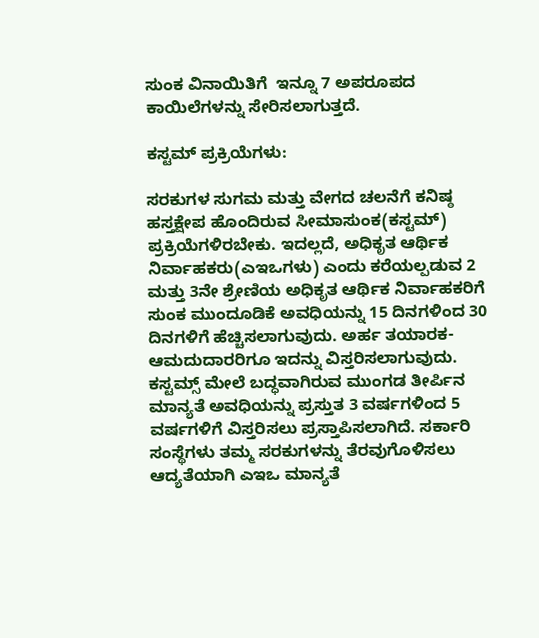ಸುಂಕ ವಿನಾಯಿತಿಗೆ  ಇನ್ನೂ 7 ಅಪರೂಪದ ಕಾಯಿಲೆಗಳನ್ನು ಸೇರಿಸಲಾಗುತ್ತದೆ.

ಕಸ್ಟಮ್ ಪ್ರಕ್ರಿಯೆಗಳು:

ಸರಕುಗಳ ಸುಗಮ ಮತ್ತು ವೇಗದ ಚಲನೆಗೆ ಕನಿಷ್ಠ ಹಸ್ತಕ್ಷೇಪ ಹೊಂದಿರುವ ಸೀಮಾಸುಂಕ(ಕಸ್ಟಮ್) ಪ್ರಕ್ರಿಯೆಗಳಿರಬೇಕು. ಇದಲ್ಲದೆ, ಅಧಿಕೃತ ಆರ್ಥಿಕ ನಿರ್ವಾಹಕರು(ಎಇಒಗಳು) ಎಂದು ಕರೆಯಲ್ಪಡುವ 2 ಮತ್ತು 3ನೇ ಶ್ರೇಣಿಯ ಅಧಿಕೃತ ಆರ್ಥಿಕ ನಿರ್ವಾಹಕರಿಗೆ ಸುಂಕ ಮುಂದೂಡಿಕೆ ಅವಧಿಯನ್ನು 15 ದಿನಗಳಿಂದ 30 ದಿನಗಳಿಗೆ ಹೆಚ್ಚಿಸಲಾಗುವುದು. ಅರ್ಹ ತಯಾರಕ-ಆಮದುದಾರರಿಗೂ ಇದನ್ನು ವಿಸ್ತರಿಸಲಾಗುವುದು. ಕಸ್ಟಮ್ಸ್ ಮೇಲೆ ಬದ್ಧವಾಗಿರುವ ಮುಂಗಡ ತೀರ್ಪಿನ ಮಾನ್ಯತೆ ಅವಧಿಯನ್ನು ಪ್ರಸ್ತುತ 3 ವರ್ಷಗಳಿಂದ 5 ವರ್ಷಗಳಿಗೆ ವಿಸ್ತರಿಸಲು ಪ್ರಸ್ತಾಪಿಸಲಾಗಿದೆ. ಸರ್ಕಾರಿ ಸಂಸ್ಥೆಗಳು ತಮ್ಮ ಸರಕುಗಳನ್ನು ತೆರವುಗೊಳಿಸಲು ಆದ್ಯತೆಯಾಗಿ ಎಇಒ ಮಾನ್ಯತೆ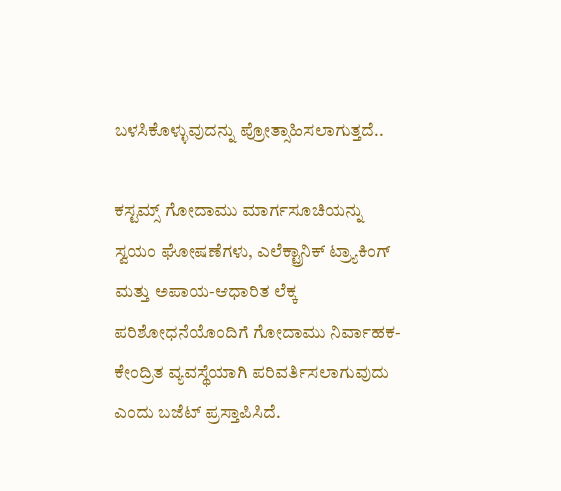ಬಳಸಿಕೊಳ್ಳುವುದನ್ನು ಪ್ರೋತ್ಸಾಹಿಸಲಾಗುತ್ತದೆ..

ಕಸ್ಟಮ್ಸ್ ಗೋದಾಮು ಮಾರ್ಗಸೂಚಿಯನ್ನು ಸ್ವಯಂ ಘೋಷಣೆಗಳು, ಎಲೆಕ್ಟ್ರಾನಿಕ್ ಟ್ರ್ಯಾಕಿಂಗ್ ಮತ್ತು ಅಪಾಯ-ಆಧಾರಿತ ಲೆಕ್ಕ ಪರಿಶೋಧನೆಯೊಂದಿಗೆ ಗೋದಾಮು ನಿರ್ವಾಹಕ-ಕೇಂದ್ರಿತ ವ್ಯವಸ್ಥೆಯಾಗಿ ಪರಿವರ್ತಿಸಲಾಗುವುದು ಎಂದು ಬಜೆಟ್ ಪ್ರಸ್ತಾಪಿಸಿದೆ.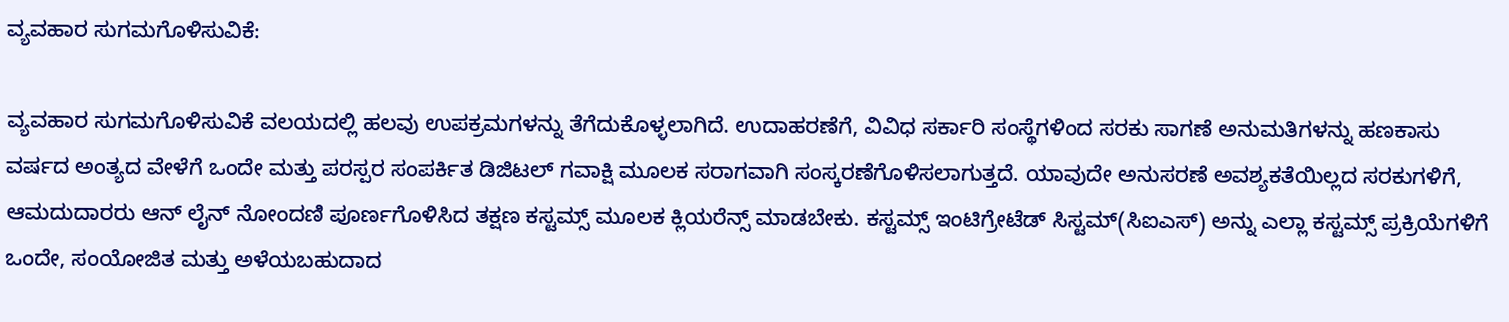ವ್ಯವಹಾರ ಸುಗಮಗೊಳಿಸುವಿಕೆ:

ವ್ಯವಹಾರ ಸುಗಮಗೊಳಿಸುವಿಕೆ ವಲಯದಲ್ಲಿ ಹಲವು ಉಪಕ್ರಮಗಳನ್ನು ತೆಗೆದುಕೊಳ್ಳಲಾಗಿದೆ. ಉದಾಹರಣೆಗೆ, ವಿವಿಧ ಸರ್ಕಾರಿ ಸಂಸ್ಥೆಗಳಿಂದ ಸರಕು ಸಾಗಣೆ ಅನುಮತಿಗಳನ್ನು ಹಣಕಾಸು ವರ್ಷದ ಅಂತ್ಯದ ವೇಳೆಗೆ ಒಂದೇ ಮತ್ತು ಪರಸ್ಪರ ಸಂಪರ್ಕಿತ ಡಿಜಿಟಲ್ ಗವಾಕ್ಷಿ ಮೂಲಕ ಸರಾಗವಾಗಿ ಸಂಸ್ಕರಣೆಗೊಳಿಸಲಾಗುತ್ತದೆ. ಯಾವುದೇ ಅನುಸರಣೆ ಅವಶ್ಯಕತೆಯಿಲ್ಲದ ಸರಕುಗಳಿಗೆ, ಆಮದುದಾರರು ಆನ್ ‌ಲೈನ್ ನೋಂದಣಿ ಪೂರ್ಣಗೊಳಿಸಿದ ತಕ್ಷಣ ಕಸ್ಟಮ್ಸ್ ಮೂಲಕ ಕ್ಲಿಯರೆನ್ಸ್ ಮಾಡಬೇಕು. ಕಸ್ಟಮ್ಸ್ ಇಂಟಿಗ್ರೇಟೆಡ್ ಸಿಸ್ಟಮ್(ಸಿಐಎಸ್) ಅನ್ನು ಎಲ್ಲಾ ಕಸ್ಟಮ್ಸ್ ಪ್ರಕ್ರಿಯೆಗಳಿಗೆ ಒಂದೇ, ಸಂಯೋಜಿತ ಮತ್ತು ಅಳೆಯಬಹುದಾದ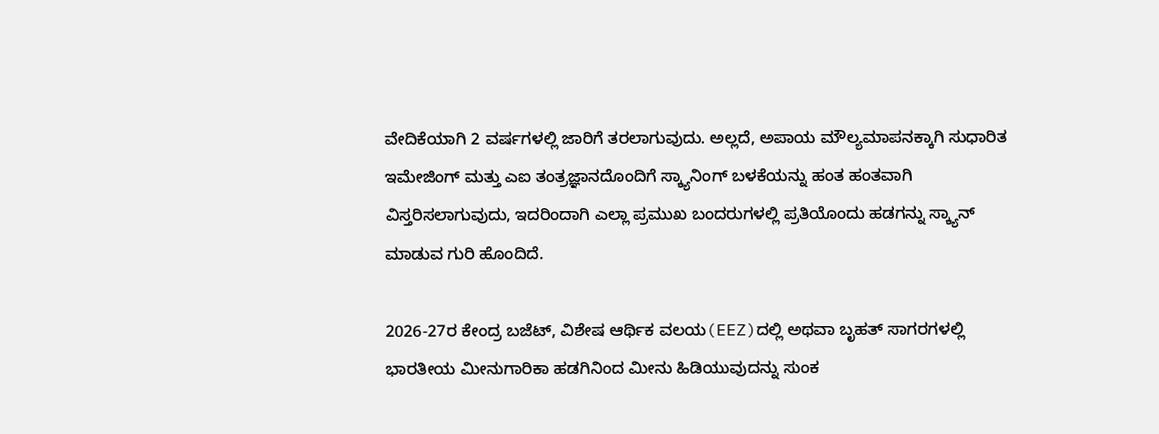ವೇದಿಕೆಯಾಗಿ 2 ವರ್ಷಗಳಲ್ಲಿ ಜಾರಿಗೆ ತರಲಾಗುವುದು. ಅಲ್ಲದೆ, ಅಪಾಯ ಮೌಲ್ಯಮಾಪನಕ್ಕಾಗಿ ಸುಧಾರಿತ ಇಮೇಜಿಂಗ್ ಮತ್ತು ಎಐ ತಂತ್ರಜ್ಞಾನದೊಂದಿಗೆ ಸ್ಕ್ಯಾನಿಂಗ್ ಬಳಕೆಯನ್ನು ಹಂತ ಹಂತವಾಗಿ ವಿಸ್ತರಿಸಲಾಗುವುದು, ಇದರಿಂದಾಗಿ ಎಲ್ಲಾ ಪ್ರಮುಖ ಬಂದರುಗಳಲ್ಲಿ ಪ್ರತಿಯೊಂದು ಹಡಗನ್ನು ಸ್ಕ್ಯಾನ್ ಮಾಡುವ ಗುರಿ ಹೊಂದಿದೆ.

2026-27ರ ಕೇಂದ್ರ ಬಜೆಟ್, ವಿಶೇಷ ಆರ್ಥಿಕ ವಲಯ(EEZ)ದಲ್ಲಿ ಅಥವಾ ಬೃಹತ್ ಸಾಗರಗಳಲ್ಲಿ ಭಾರತೀಯ ಮೀನುಗಾರಿಕಾ ಹಡಗಿನಿಂದ ಮೀನು ಹಿಡಿಯುವುದನ್ನು ಸುಂಕ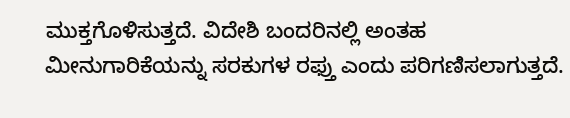ಮುಕ್ತಗೊಳಿಸುತ್ತದೆ. ವಿದೇಶಿ ಬಂದರಿನಲ್ಲಿ ಅಂತಹ ಮೀನುಗಾರಿಕೆಯನ್ನು ಸರಕುಗಳ ರಫ್ತು ಎಂದು ಪರಿಗಣಿಸಲಾಗುತ್ತದೆ.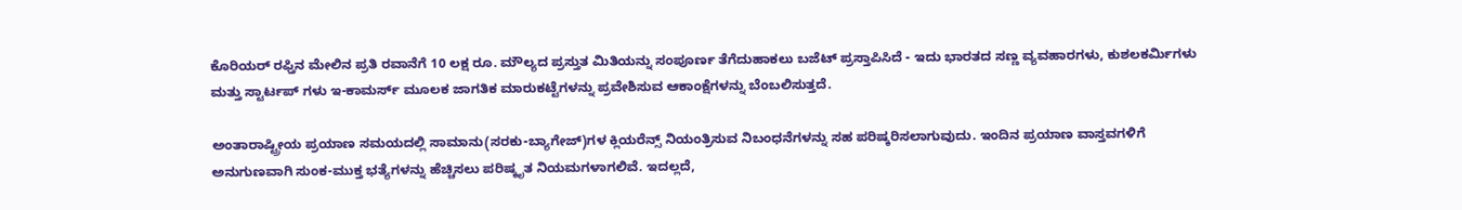ಕೊರಿಯರ್ ರಫ್ತಿನ ಮೇಲಿನ ಪ್ರತಿ ರವಾನೆಗೆ 10 ಲಕ್ಷ ರೂ. ಮೌಲ್ಯದ ಪ್ರಸ್ತುತ ಮಿತಿಯನ್ನು ಸಂಪೂರ್ಣ ತೆಗೆದುಹಾಕಲು ಬಜೆಟ್ ಪ್ರಸ್ತಾಪಿಸಿದೆ - ಇದು ಭಾರತದ ಸಣ್ಣ ವ್ಯವಹಾರಗಳು, ಕುಶಲಕರ್ಮಿಗಳು ಮತ್ತು ಸ್ಟಾರ್ಟಪ್ ‌ಗಳು ಇ-ಕಾಮರ್ಸ್ ಮೂಲಕ ಜಾಗತಿಕ ಮಾರುಕಟ್ಟೆಗಳನ್ನು ಪ್ರವೇಶಿಸುವ ಆಕಾಂಕ್ಷೆಗಳನ್ನು ಬೆಂಬಲಿಸುತ್ತದೆ.

ಅಂತಾರಾಷ್ಟ್ರೀಯ ಪ್ರಯಾಣ ಸಮಯದಲ್ಲಿ ಸಾಮಾನು(ಸರಕು-ಬ್ಯಾಗೇಜ್)ಗಳ ಕ್ಲಿಯರೆನ್ಸ್ ನಿಯಂತ್ರಿಸುವ ನಿಬಂಧನೆಗಳನ್ನು ಸಹ ಪರಿಷ್ಕರಿಸಲಾಗುವುದು. ಇಂದಿನ ಪ್ರಯಾಣ ವಾಸ್ತವಗಳಿಗೆ ಅನುಗುಣವಾಗಿ ಸುಂಕ-ಮುಕ್ತ ಭತ್ಯೆಗಳನ್ನು ಹೆಚ್ಚಿಸಲು ಪರಿಷ್ಕೃತ ನಿಯಮಗಳಾಗಲಿವೆ. ಇದಲ್ಲದೆ,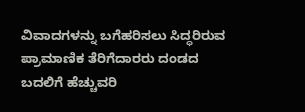ವಿವಾದಗಳನ್ನು ಬಗೆಹರಿಸಲು ಸಿದ್ಧರಿರುವ ಪ್ರಾಮಾಣಿಕ ತೆರಿಗೆದಾರರು ದಂಡದ ಬದಲಿಗೆ ಹೆಚ್ಚುವರಿ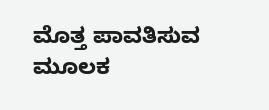ಮೊತ್ತ ಪಾವತಿಸುವ ಮೂಲಕ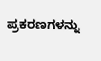ಪ್ರಕರಣಗಳನ್ನು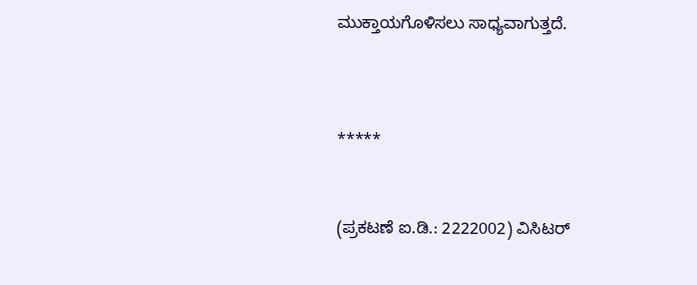ಮುಕ್ತಾಯಗೊಳಿಸಲು ಸಾಧ್ಯವಾಗುತ್ತದೆ.



*****


(ಪ್ರಕಟಣೆ ಐ.ಡಿ.: 2222002) ವಿಸಿಟರ್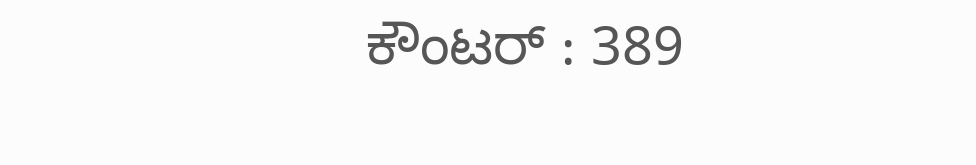ಕೌಂಟರ್ : 389